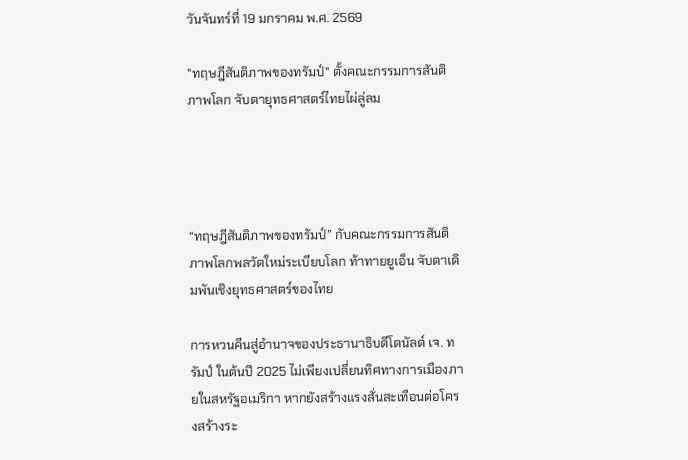วันจันทร์ที่ 19 มกราคม พ.ศ. 2569

"ทฤษฎีสันติภาพของทรัมป์" ตั้งคณะกรรมการสันติภาพโลก จับตายุทธศาสตร์ไทยไผ่ลู่ลม




“ทฤษฎีสันติภาพของทรัมป์” กับคณะกรรมการสันติภาพโลกพลวัตใหม่ระเบียบโลก ท้าทายยูเอ็น จับตาเดิมพันเชิงยุทธศาสตร์ของไทย

การหวนคืนสู่อำนาจของประธานาธิบดีโดนัลด์ เจ. ทรัมป์ ในต้นปี 2025 ไม่เพียงเปลี่ยนทิศทางการเมืองภายในสหรัฐอเมริกา หากยังสร้างแรงสั่นสะเทือนต่อโครงสร้างระ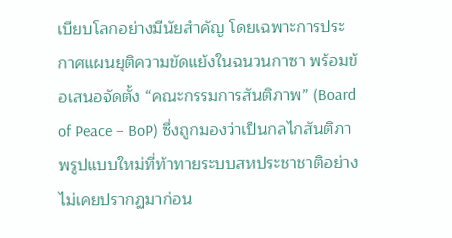เบียบโลกอย่างมีนัยสำคัญ โดยเฉพาะการประกาศแผนยุติความขัดแย้งในฉนวนกาซา พร้อมข้อเสนอจัดตั้ง “คณะกรรมการสันติภาพ” (Board of Peace – BoP) ซึ่งถูกมองว่าเป็นกลไกสันติภาพรูปแบบใหม่ที่ท้าทายระบบสหประชาชาติอย่างไม่เคยปรากฏมาก่อน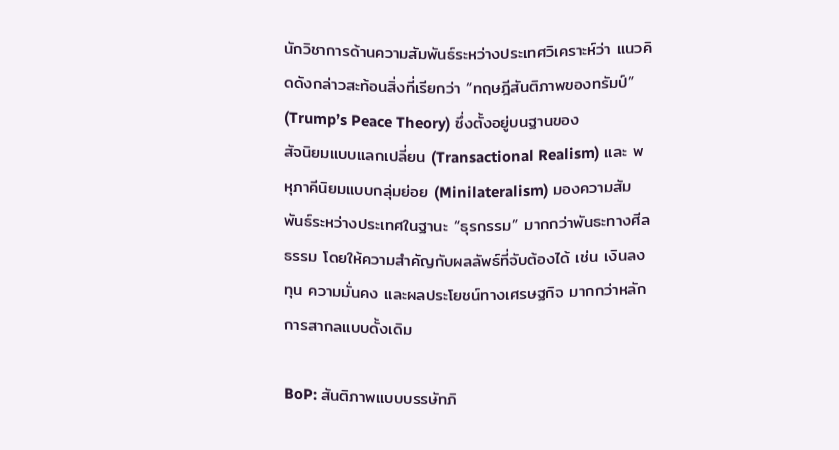นักวิชาการด้านความสัมพันธ์ระหว่างประเทศวิเคราะห์ว่า แนวคิดดังกล่าวสะท้อนสิ่งที่เรียกว่า “ทฤษฎีสันติภาพของทรัมป์” (Trump’s Peace Theory) ซึ่งตั้งอยู่บนฐานของ
สัจนิยมแบบแลกเปลี่ยน (Transactional Realism) และ พหุภาคีนิยมแบบกลุ่มย่อย (Minilateralism) มองความสัมพันธ์ระหว่างประเทศในฐานะ “ธุรกรรม” มากกว่าพันธะทางศีลธรรม โดยให้ความสำคัญกับผลลัพธ์ที่จับต้องได้ เช่น เงินลงทุน ความมั่นคง และผลประโยชน์ทางเศรษฐกิจ มากกว่าหลักการสากลแบบดั้งเดิม

BoP: สันติภาพแบบบรรษัทภิ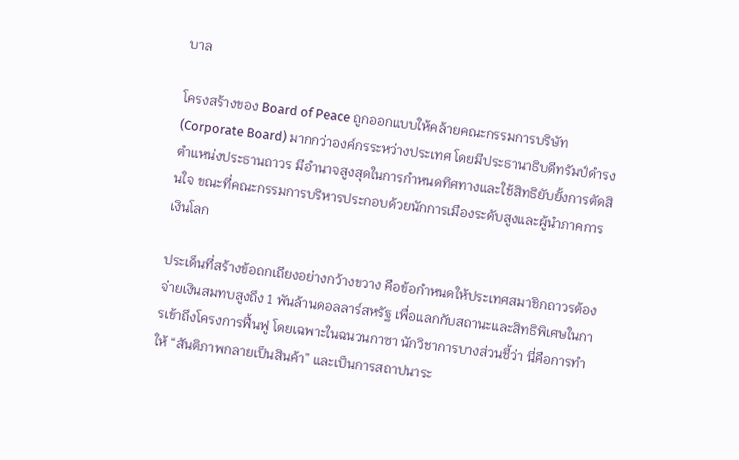บาล

โครงสร้างของ Board of Peace ถูกออกแบบให้คล้ายคณะกรรมการบริษัท (Corporate Board) มากกว่าองค์กรระหว่างประเทศ โดยมีประธานาธิบดีทรัมป์ดำรงตำแหน่งประธานถาวร มีอำนาจสูงสุดในการกำหนดทิศทางและใช้สิทธิยับยั้งการตัดสินใจ ขณะที่คณะกรรมการบริหารประกอบด้วยนักการเมืองระดับสูงและผู้นำภาคการเงินโลก

ประเด็นที่สร้างข้อถกเถียงอย่างกว้างขวาง คือข้อกำหนดให้ประเทศสมาชิกถาวรต้องจ่ายเงินสมทบสูงถึง 1 พันล้านดอลลาร์สหรัฐ เพื่อแลกกับสถานะและสิทธิพิเศษในการเข้าถึงโครงการฟื้นฟู โดยเฉพาะในฉนวนกาซา นักวิชาการบางส่วนชี้ว่า นี่คือการทำให้ “สันติภาพกลายเป็นสินค้า” และเป็นการสถาปนาระ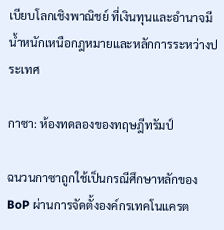เบียบโลกเชิงพาณิชย์ ที่เงินทุนและอำนาจมีน้ำหนักเหนือกฎหมายและหลักการระหว่างประเทศ

กาซา: ห้องทดลองของทฤษฎีทรัมป์

ฉนวนกาซาถูกใช้เป็นกรณีศึกษาหลักของ BoP ผ่านการจัดตั้งองค์กรเทคโนแครต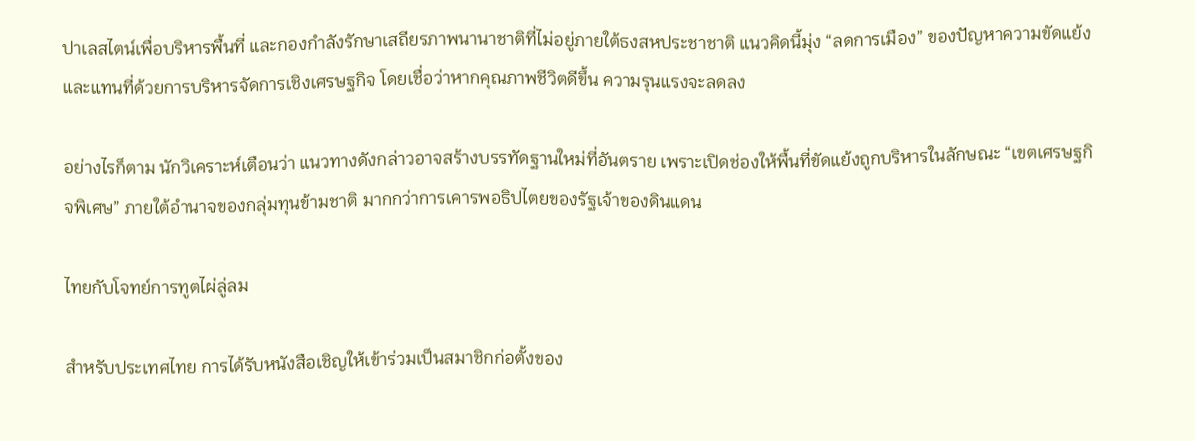ปาเลสไตน์เพื่อบริหารพื้นที่ และกองกำลังรักษาเสถียรภาพนานาชาติที่ไม่อยู่ภายใต้ธงสหประชาชาติ แนวคิดนี้มุ่ง “ลดการเมือง” ของปัญหาความขัดแย้ง และแทนที่ด้วยการบริหารจัดการเชิงเศรษฐกิจ โดยเชื่อว่าหากคุณภาพชีวิตดีขึ้น ความรุนแรงจะลดลง

อย่างไรก็ตาม นักวิเคราะห์เตือนว่า แนวทางดังกล่าวอาจสร้างบรรทัดฐานใหม่ที่อันตราย เพราะเปิดช่องให้พื้นที่ขัดแย้งถูกบริหารในลักษณะ “เขตเศรษฐกิจพิเศษ” ภายใต้อำนาจของกลุ่มทุนข้ามชาติ มากกว่าการเคารพอธิปไตยของรัฐเจ้าของดินแดน

ไทยกับโจทย์การทูตไผ่ลู่ลม

สำหรับประเทศไทย การได้รับหนังสือเชิญให้เข้าร่วมเป็นสมาชิกก่อตั้งของ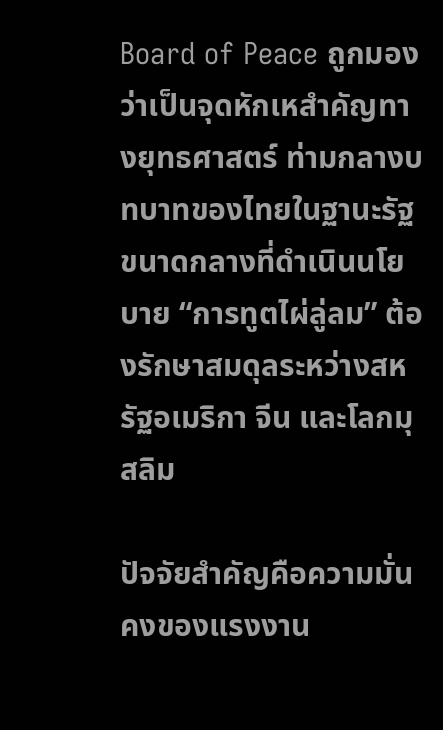Board of Peace ถูกมองว่าเป็นจุดหักเหสำคัญทางยุทธศาสตร์ ท่ามกลางบทบาทของไทยในฐานะรัฐขนาดกลางที่ดำเนินนโยบาย “การทูตไผ่ลู่ลม” ต้องรักษาสมดุลระหว่างสหรัฐอเมริกา จีน และโลกมุสลิม

ปัจจัยสำคัญคือความมั่นคงของแรงงาน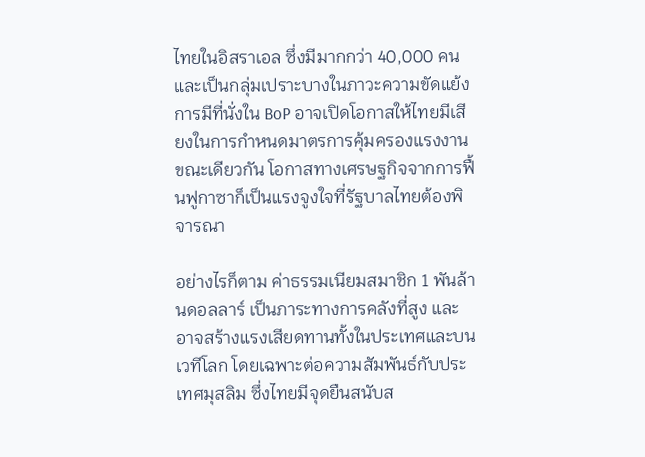ไทยในอิสราเอล ซึ่งมีมากกว่า 40,000 คน และเป็นกลุ่มเปราะบางในภาวะความขัดแย้ง การมีที่นั่งใน BoP อาจเปิดโอกาสให้ไทยมีเสียงในการกำหนดมาตรการคุ้มครองแรงงาน ขณะเดียวกัน โอกาสทางเศรษฐกิจจากการฟื้นฟูกาซาก็เป็นแรงจูงใจที่รัฐบาลไทยต้องพิจารณา

อย่างไรก็ตาม ค่าธรรมเนียมสมาชิก 1 พันล้านดอลลาร์ เป็นภาระทางการคลังที่สูง และอาจสร้างแรงเสียดทานทั้งในประเทศและบนเวทีโลก โดยเฉพาะต่อความสัมพันธ์กับประเทศมุสลิม ซึ่งไทยมีจุดยืนสนับส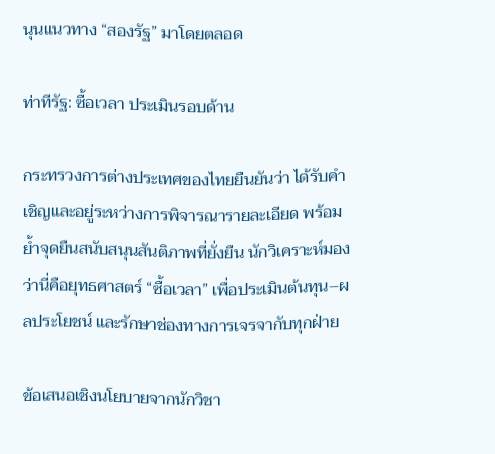นุนแนวทาง “สองรัฐ” มาโดยตลอด

ท่าทีรัฐ: ซื้อเวลา ประเมินรอบด้าน

กระทรวงการต่างประเทศของไทยยืนยันว่า ได้รับคำเชิญและอยู่ระหว่างการพิจารณารายละเอียด พร้อมย้ำจุดยืนสนับสนุนสันติภาพที่ยั่งยืน นักวิเคราะห์มองว่านี่คือยุทธศาสตร์ “ซื้อเวลา” เพื่อประเมินต้นทุน–ผลประโยชน์ และรักษาช่องทางการเจรจากับทุกฝ่าย

ข้อเสนอเชิงนโยบายจากนักวิชา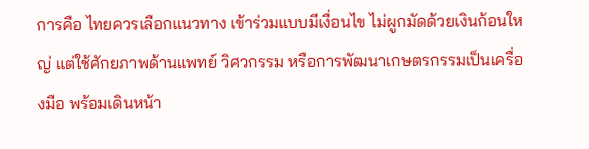การคือ ไทยควรเลือกแนวทาง เข้าร่วมแบบมีเงื่อนไข ไม่ผูกมัดด้วยเงินก้อนใหญ่ แต่ใช้ศักยภาพด้านแพทย์ วิศวกรรม หรือการพัฒนาเกษตรกรรมเป็นเครื่องมือ พร้อมเดินหน้า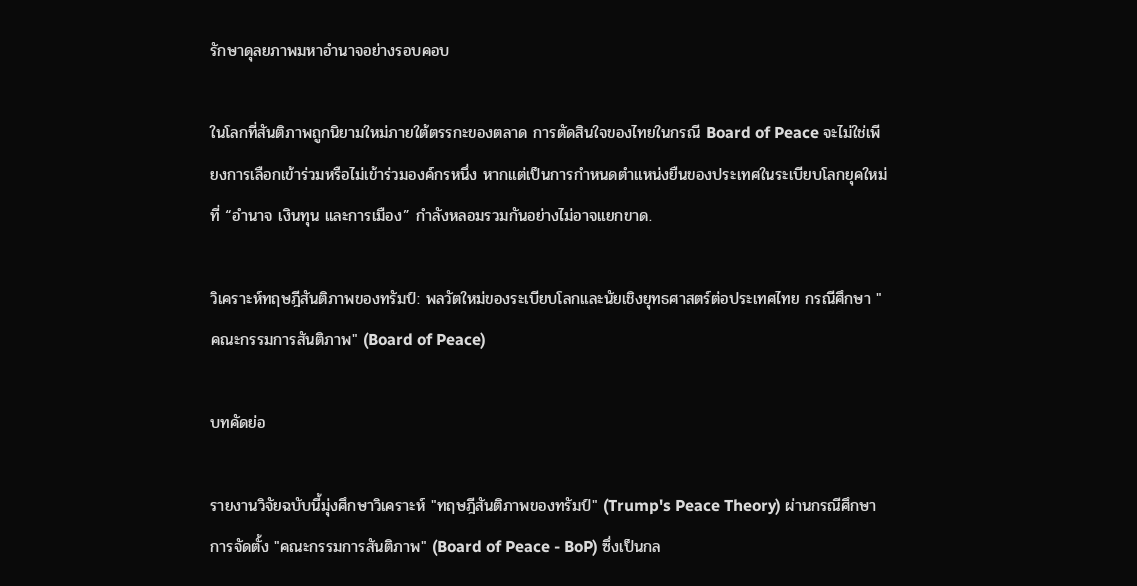รักษาดุลยภาพมหาอำนาจอย่างรอบคอบ

ในโลกที่สันติภาพถูกนิยามใหม่ภายใต้ตรรกะของตลาด การตัดสินใจของไทยในกรณี Board of Peace จะไม่ใช่เพียงการเลือกเข้าร่วมหรือไม่เข้าร่วมองค์กรหนึ่ง หากแต่เป็นการกำหนดตำแหน่งยืนของประเทศในระเบียบโลกยุคใหม่ ที่ “อำนาจ เงินทุน และการเมือง” กำลังหลอมรวมกันอย่างไม่อาจแยกขาด.

วิเคราะห์ทฤษฎีสันติภาพของทรัมป์: พลวัตใหม่ของระเบียบโลกและนัยเชิงยุทธศาสตร์ต่อประเทศไทย กรณีศึกษา "คณะกรรมการสันติภาพ" (Board of Peace)

บทคัดย่อ

รายงานวิจัยฉบับนี้มุ่งศึกษาวิเคราะห์ "ทฤษฎีสันติภาพของทรัมป์" (Trump's Peace Theory) ผ่านกรณีศึกษาการจัดตั้ง "คณะกรรมการสันติภาพ" (Board of Peace - BoP) ซึ่งเป็นกล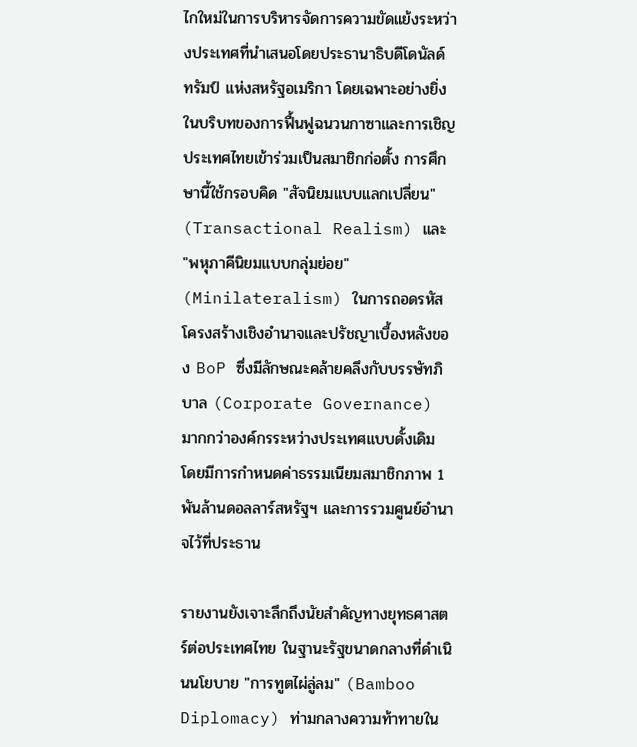ไกใหม่ในการบริหารจัดการความขัดแย้งระหว่างประเทศที่นำเสนอโดยประธานาธิบดีโดนัลด์ ทรัมป์ แห่งสหรัฐอเมริกา โดยเฉพาะอย่างยิ่งในบริบทของการฟื้นฟูฉนวนกาซาและการเชิญประเทศไทยเข้าร่วมเป็นสมาชิกก่อตั้ง การศึกษานี้ใช้กรอบคิด "สัจนิยมแบบแลกเปลี่ยน" (Transactional Realism) และ "พหุภาคีนิยมแบบกลุ่มย่อย" (Minilateralism) ในการถอดรหัสโครงสร้างเชิงอำนาจและปรัชญาเบื้องหลังของ BoP ซึ่งมีลักษณะคล้ายคลึงกับบรรษัทภิบาล (Corporate Governance) มากกว่าองค์กรระหว่างประเทศแบบดั้งเดิม โดยมีการกำหนดค่าธรรมเนียมสมาชิกภาพ 1 พันล้านดอลลาร์สหรัฐฯ และการรวมศูนย์อำนาจไว้ที่ประธาน

รายงานยังเจาะลึกถึงนัยสำคัญทางยุทธศาสตร์ต่อประเทศไทย ในฐานะรัฐขนาดกลางที่ดำเนินนโยบาย "การทูตไผ่ลู่ลม" (Bamboo Diplomacy) ท่ามกลางความท้าทายใน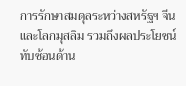การรักษาสมดุลระหว่างสหรัฐฯ จีน และโลกมุสลิม รวมถึงผลประโยชน์ทับซ้อนด้าน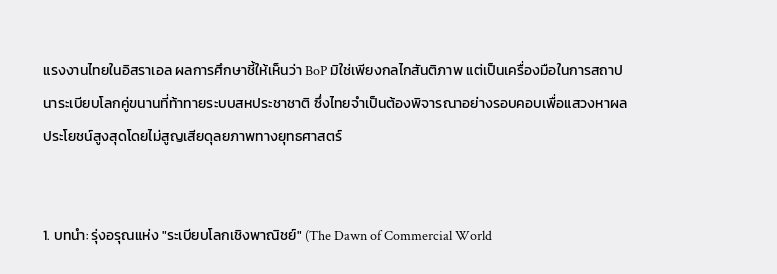แรงงานไทยในอิสราเอล ผลการศึกษาชี้ให้เห็นว่า BoP มิใช่เพียงกลไกสันติภาพ แต่เป็นเครื่องมือในการสถาปนาระเบียบโลกคู่ขนานที่ท้าทายระบบสหประชาชาติ ซึ่งไทยจำเป็นต้องพิจารณาอย่างรอบคอบเพื่อแสวงหาผลประโยชน์สูงสุดโดยไม่สูญเสียดุลยภาพทางยุทธศาสตร์


1. บทนำ: รุ่งอรุณแห่ง "ระเบียบโลกเชิงพาณิชย์" (The Dawn of Commercial World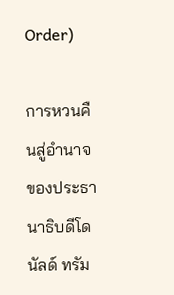Order)

การหวนคืนสู่อำนาจของประธานาธิบดีโดนัลด์ ทรัม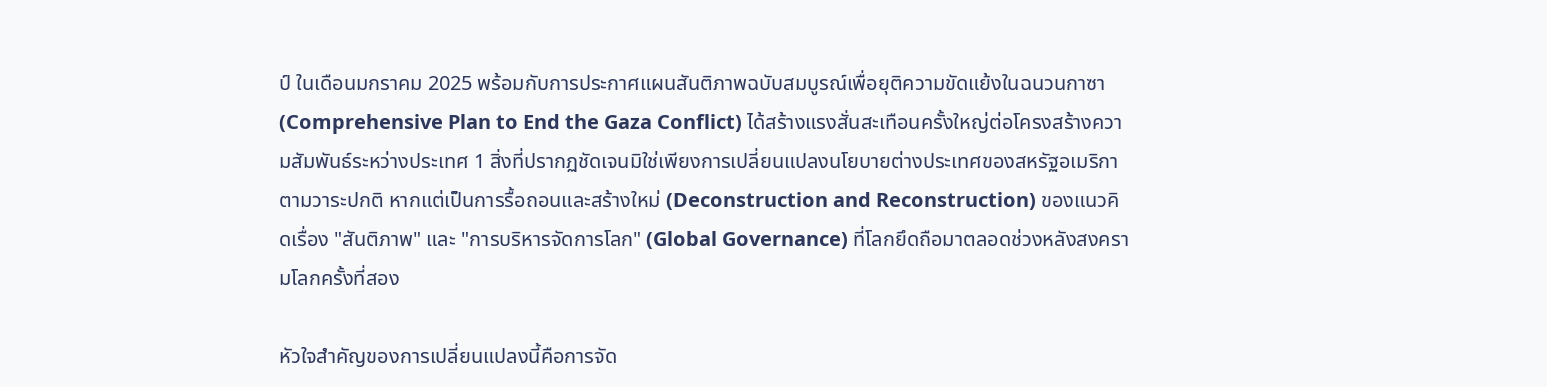ป์ ในเดือนมกราคม 2025 พร้อมกับการประกาศแผนสันติภาพฉบับสมบูรณ์เพื่อยุติความขัดแย้งในฉนวนกาซา (Comprehensive Plan to End the Gaza Conflict) ได้สร้างแรงสั่นสะเทือนครั้งใหญ่ต่อโครงสร้างความสัมพันธ์ระหว่างประเทศ 1 สิ่งที่ปรากฏชัดเจนมิใช่เพียงการเปลี่ยนแปลงนโยบายต่างประเทศของสหรัฐอเมริกาตามวาระปกติ หากแต่เป็นการรื้อถอนและสร้างใหม่ (Deconstruction and Reconstruction) ของแนวคิดเรื่อง "สันติภาพ" และ "การบริหารจัดการโลก" (Global Governance) ที่โลกยึดถือมาตลอดช่วงหลังสงครามโลกครั้งที่สอง

หัวใจสำคัญของการเปลี่ยนแปลงนี้คือการจัด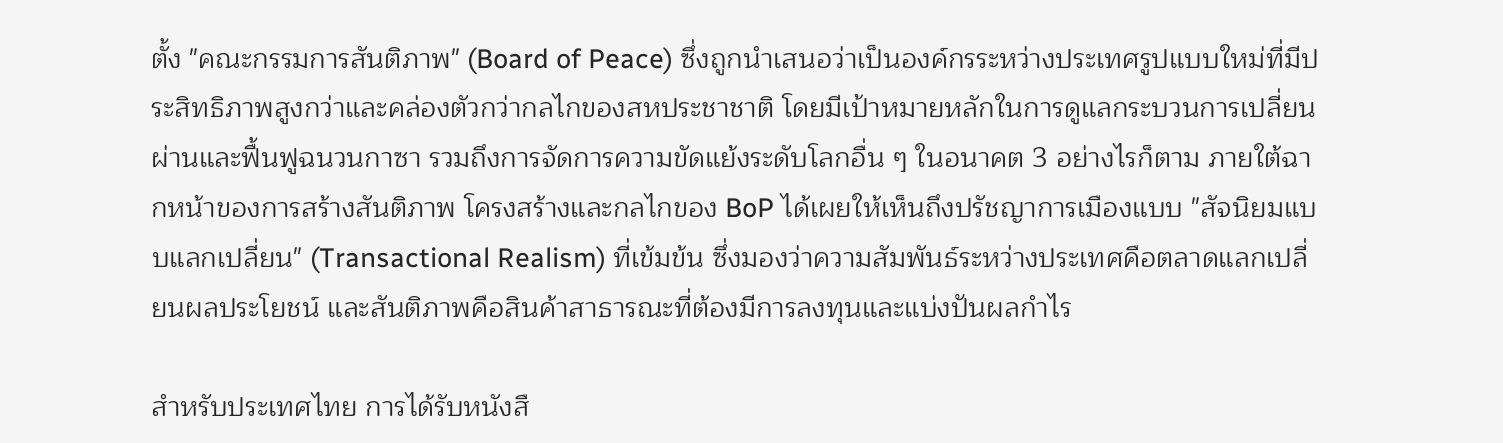ตั้ง "คณะกรรมการสันติภาพ" (Board of Peace) ซึ่งถูกนำเสนอว่าเป็นองค์กรระหว่างประเทศรูปแบบใหม่ที่มีประสิทธิภาพสูงกว่าและคล่องตัวกว่ากลไกของสหประชาชาติ โดยมีเป้าหมายหลักในการดูแลกระบวนการเปลี่ยนผ่านและฟื้นฟูฉนวนกาซา รวมถึงการจัดการความขัดแย้งระดับโลกอื่น ๆ ในอนาคต 3 อย่างไรก็ตาม ภายใต้ฉากหน้าของการสร้างสันติภาพ โครงสร้างและกลไกของ BoP ได้เผยให้เห็นถึงปรัชญาการเมืองแบบ "สัจนิยมแบบแลกเปลี่ยน" (Transactional Realism) ที่เข้มข้น ซึ่งมองว่าความสัมพันธ์ระหว่างประเทศคือตลาดแลกเปลี่ยนผลประโยชน์ และสันติภาพคือสินค้าสาธารณะที่ต้องมีการลงทุนและแบ่งปันผลกำไร

สำหรับประเทศไทย การได้รับหนังสื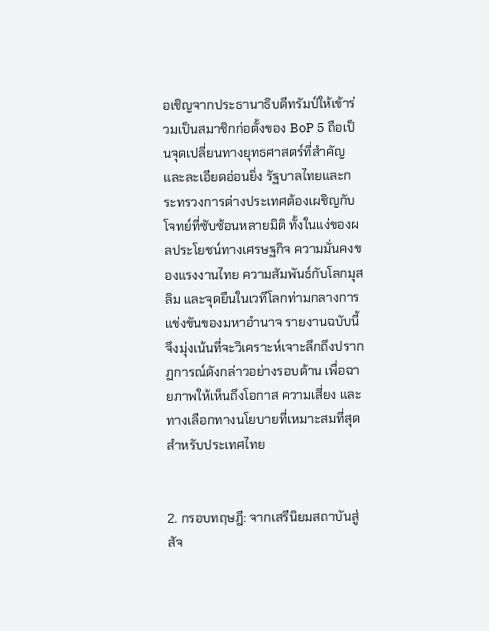อเชิญจากประธานาธิบดีทรัมป์ให้เข้าร่วมเป็นสมาชิกก่อตั้งของ BoP 5 ถือเป็นจุดเปลี่ยนทางยุทธศาสตร์ที่สำคัญและละเอียดอ่อนยิ่ง รัฐบาลไทยและกระทรวงการต่างประเทศต้องเผชิญกับโจทย์ที่ซับซ้อนหลายมิติ ทั้งในแง่ของผลประโยชน์ทางเศรษฐกิจ ความมั่นคงของแรงงานไทย ความสัมพันธ์กับโลกมุสลิม และจุดยืนในเวทีโลกท่ามกลางการแข่งขันของมหาอำนาจ รายงานฉบับนี้จึงมุ่งเน้นที่จะวิเคราะห์เจาะลึกถึงปรากฏการณ์ดังกล่าวอย่างรอบด้าน เพื่อฉายภาพให้เห็นถึงโอกาส ความเสี่ยง และทางเลือกทางนโยบายที่เหมาะสมที่สุดสำหรับประเทศไทย


2. กรอบทฤษฎี: จากเสรีนิยมสถาบันสู่สัจ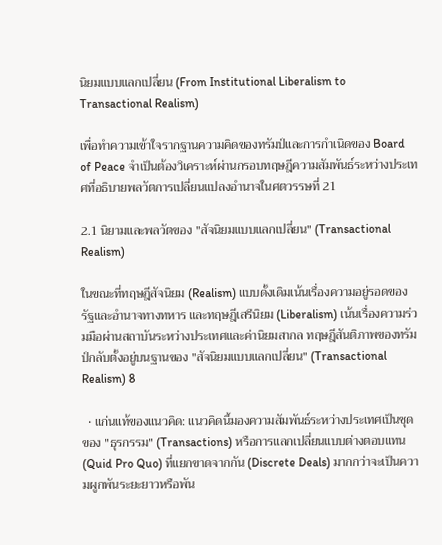นิยมแบบแลกเปลี่ยน (From Institutional Liberalism to Transactional Realism)

เพื่อทำความเข้าใจรากฐานความคิดของทรัมป์และการกำเนิดของ Board of Peace จำเป็นต้องวิเคราะห์ผ่านกรอบทฤษฎีความสัมพันธ์ระหว่างประเทศที่อธิบายพลวัตการเปลี่ยนแปลงอำนาจในศตวรรษที่ 21

2.1 นิยามและพลวัตของ "สัจนิยมแบบแลกเปลี่ยน" (Transactional Realism)

ในขณะที่ทฤษฎีสัจนิยม (Realism) แบบดั้งเดิมเน้นเรื่องความอยู่รอดของรัฐและอำนาจทางทหาร และทฤษฎีเสรีนิยม (Liberalism) เน้นเรื่องความร่วมมือผ่านสถาบันระหว่างประเทศและค่านิยมสากล ทฤษฎีสันติภาพของทรัมป์กลับตั้งอยู่บนฐานของ "สัจนิยมแบบแลกเปลี่ยน" (Transactional Realism) 8

  • แก่นแท้ของแนวคิด: แนวคิดนี้มองความสัมพันธ์ระหว่างประเทศเป็นชุดของ "ธุรกรรม" (Transactions) หรือการแลกเปลี่ยนแบบต่างตอบแทน (Quid Pro Quo) ที่แยกขาดจากกัน (Discrete Deals) มากกว่าจะเป็นความผูกพันระยะยาวหรือพัน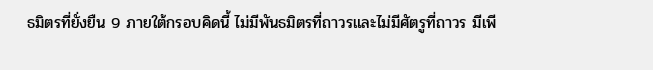ธมิตรที่ยั่งยืน 9 ภายใต้กรอบคิดนี้ ไม่มีพันธมิตรที่ถาวรและไม่มีศัตรูที่ถาวร มีเพี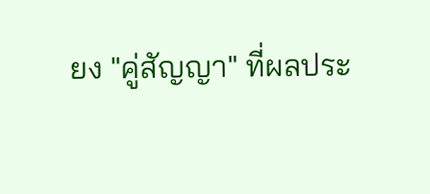ยง "คู่สัญญา" ที่ผลประ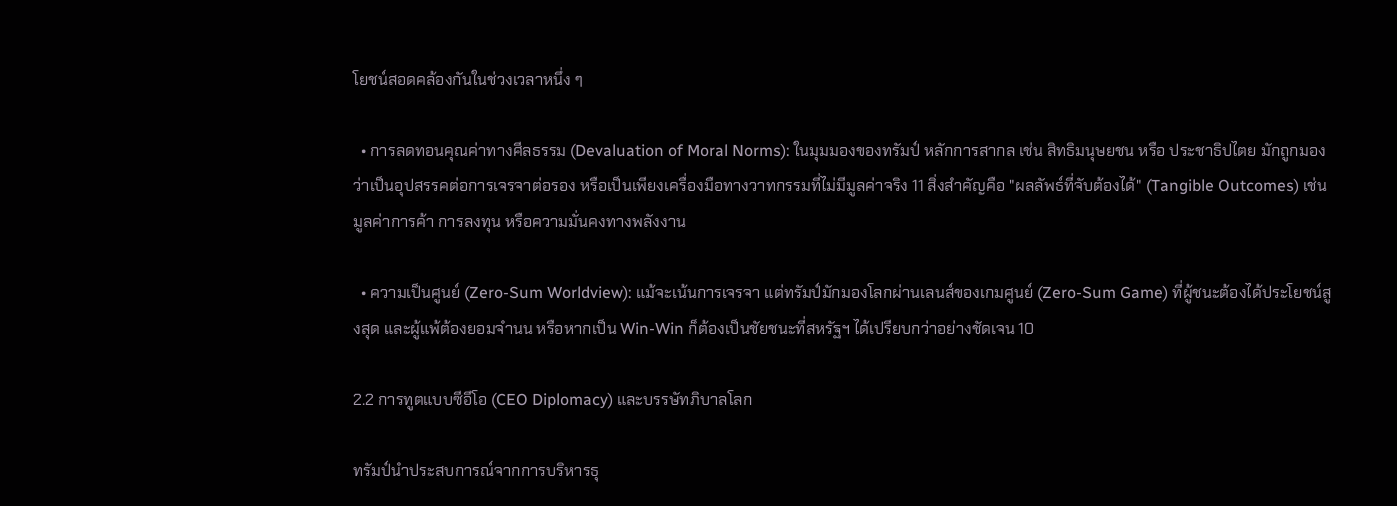โยชน์สอดคล้องกันในช่วงเวลาหนึ่ง ๆ

  • การลดทอนคุณค่าทางศีลธรรม (Devaluation of Moral Norms): ในมุมมองของทรัมป์ หลักการสากล เช่น สิทธิมนุษยชน หรือ ประชาธิปไตย มักถูกมองว่าเป็นอุปสรรคต่อการเจรจาต่อรอง หรือเป็นเพียงเครื่องมือทางวาทกรรมที่ไม่มีมูลค่าจริง 11 สิ่งสำคัญคือ "ผลลัพธ์ที่จับต้องได้" (Tangible Outcomes) เช่น มูลค่าการค้า การลงทุน หรือความมั่นคงทางพลังงาน

  • ความเป็นศูนย์ (Zero-Sum Worldview): แม้จะเน้นการเจรจา แต่ทรัมป์มักมองโลกผ่านเลนส์ของเกมศูนย์ (Zero-Sum Game) ที่ผู้ชนะต้องได้ประโยชน์สูงสุด และผู้แพ้ต้องยอมจำนน หรือหากเป็น Win-Win ก็ต้องเป็นชัยชนะที่สหรัฐฯ ได้เปรียบกว่าอย่างชัดเจน 10

2.2 การทูตแบบซีอีโอ (CEO Diplomacy) และบรรษัทภิบาลโลก

ทรัมป์นำประสบการณ์จากการบริหารธุ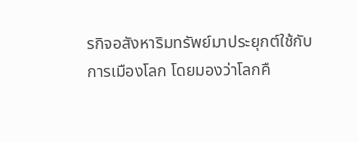รกิจอสังหาริมทรัพย์มาประยุกต์ใช้กับการเมืองโลก โดยมองว่าโลกคื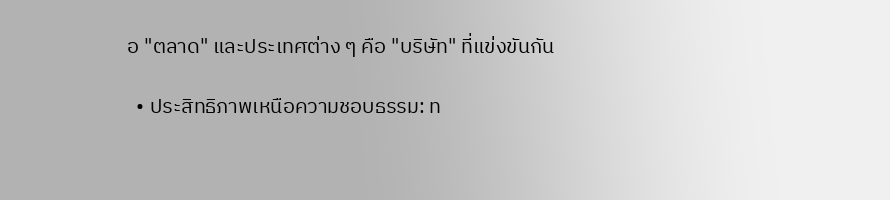อ "ตลาด" และประเทศต่าง ๆ คือ "บริษัท" ที่แข่งขันกัน

  • ประสิทธิภาพเหนือความชอบธรรม: ท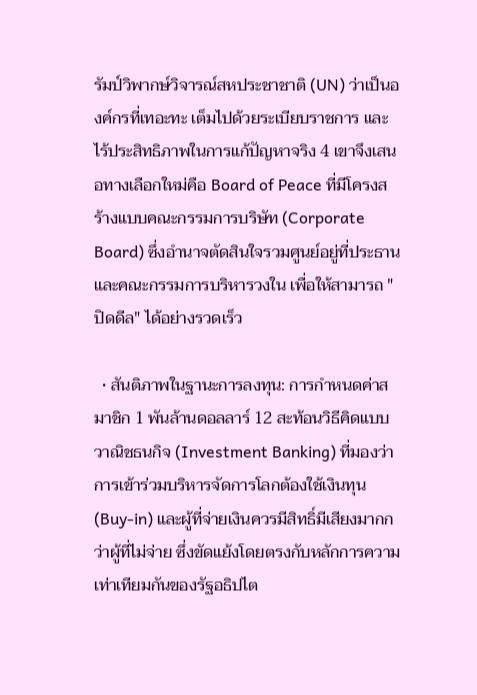รัมป์วิพากษ์วิจารณ์สหประชาชาติ (UN) ว่าเป็นองค์กรที่เทอะทะ เต็มไปด้วยระเบียบราชการ และไร้ประสิทธิภาพในการแก้ปัญหาจริง 4 เขาจึงเสนอทางเลือกใหม่คือ Board of Peace ที่มีโครงสร้างแบบคณะกรรมการบริษัท (Corporate Board) ซึ่งอำนาจตัดสินใจรวมศูนย์อยู่ที่ประธานและคณะกรรมการบริหารวงใน เพื่อให้สามารถ "ปิดดีล" ได้อย่างรวดเร็ว

  • สันติภาพในฐานะการลงทุน: การกำหนดค่าสมาชิก 1 พันล้านดอลลาร์ 12 สะท้อนวิธีคิดแบบวาณิชธนกิจ (Investment Banking) ที่มองว่าการเข้าร่วมบริหารจัดการโลกต้องใช้เงินทุน (Buy-in) และผู้ที่จ่ายเงินควรมีสิทธิ์มีเสียงมากกว่าผู้ที่ไม่จ่าย ซึ่งขัดแย้งโดยตรงกับหลักการความเท่าเทียมกันของรัฐอธิปไต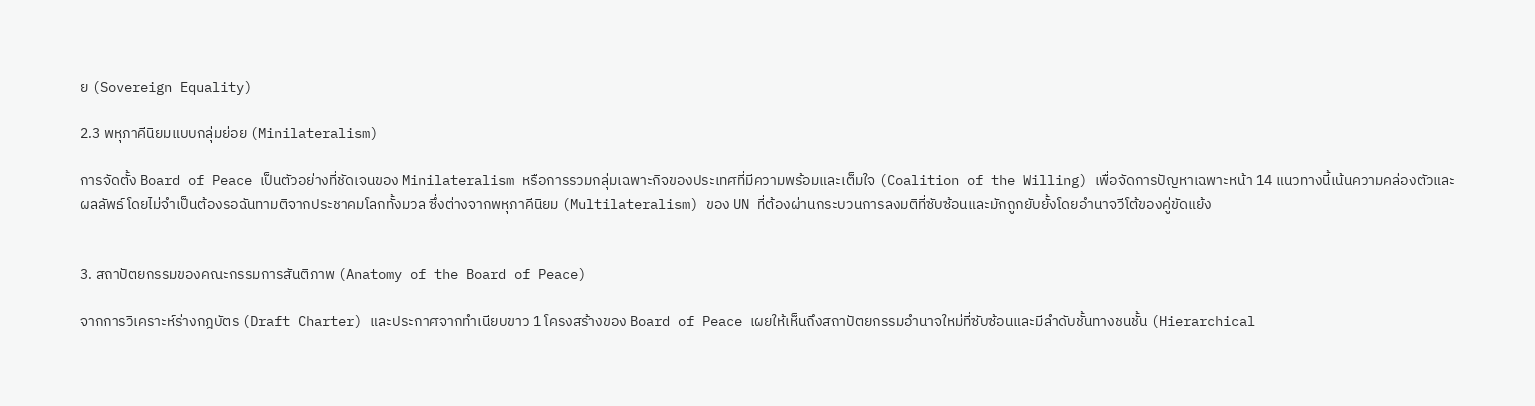ย (Sovereign Equality)

2.3 พหุภาคีนิยมแบบกลุ่มย่อย (Minilateralism)

การจัดตั้ง Board of Peace เป็นตัวอย่างที่ชัดเจนของ Minilateralism หรือการรวมกลุ่มเฉพาะกิจของประเทศที่มีความพร้อมและเต็มใจ (Coalition of the Willing) เพื่อจัดการปัญหาเฉพาะหน้า 14 แนวทางนี้เน้นความคล่องตัวและผลลัพธ์ โดยไม่จำเป็นต้องรอฉันทามติจากประชาคมโลกทั้งมวล ซึ่งต่างจากพหุภาคีนิยม (Multilateralism) ของ UN ที่ต้องผ่านกระบวนการลงมติที่ซับซ้อนและมักถูกยับยั้งโดยอำนาจวีโต้ของคู่ขัดแย้ง


3. สถาปัตยกรรมของคณะกรรมการสันติภาพ (Anatomy of the Board of Peace)

จากการวิเคราะห์ร่างกฎบัตร (Draft Charter) และประกาศจากทำเนียบขาว 1 โครงสร้างของ Board of Peace เผยให้เห็นถึงสถาปัตยกรรมอำนาจใหม่ที่ซับซ้อนและมีลำดับชั้นทางชนชั้น (Hierarchical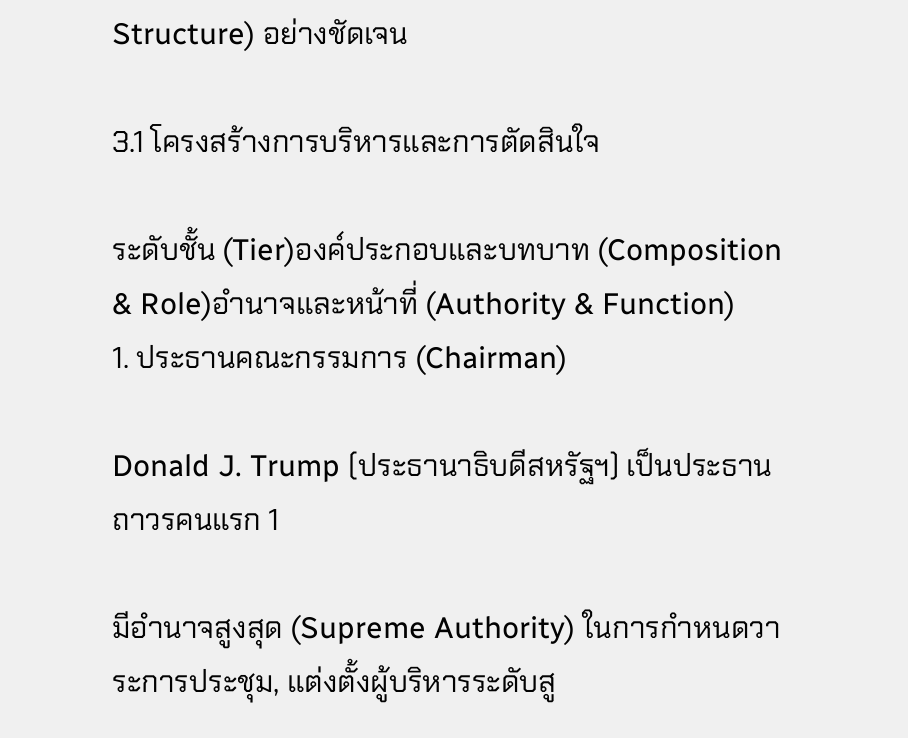Structure) อย่างชัดเจน

3.1 โครงสร้างการบริหารและการตัดสินใจ

ระดับชั้น (Tier)องค์ประกอบและบทบาท (Composition & Role)อำนาจและหน้าที่ (Authority & Function)
1. ประธานคณะกรรมการ (Chairman)

Donald J. Trump (ประธานาธิบดีสหรัฐฯ) เป็นประธานถาวรคนแรก 1

มีอำนาจสูงสุด (Supreme Authority) ในการกำหนดวาระการประชุม, แต่งตั้งผู้บริหารระดับสู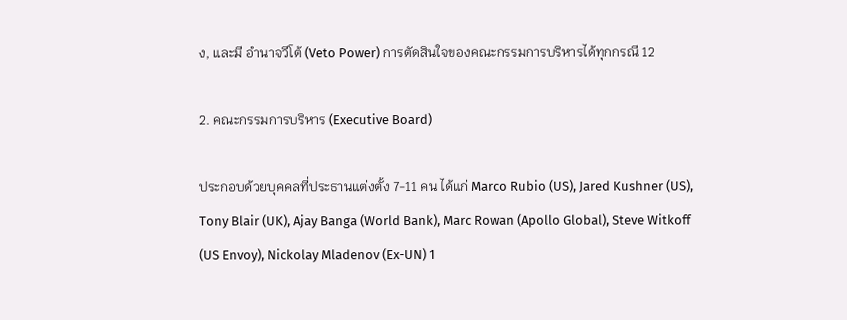ง, และมี อำนาจวีโต้ (Veto Power) การตัดสินใจของคณะกรรมการบริหารได้ทุกกรณี 12

2. คณะกรรมการบริหาร (Executive Board)

ประกอบด้วยบุคคลที่ประธานแต่งตั้ง 7-11 คน ได้แก่ Marco Rubio (US), Jared Kushner (US), Tony Blair (UK), Ajay Banga (World Bank), Marc Rowan (Apollo Global), Steve Witkoff (US Envoy), Nickolay Mladenov (Ex-UN) 1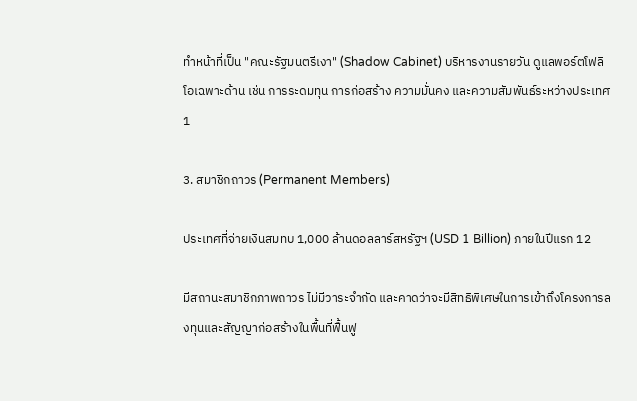ทำหน้าที่เป็น "คณะรัฐมนตรีเงา" (Shadow Cabinet) บริหารงานรายวัน ดูแลพอร์ตโฟลิโอเฉพาะด้าน เช่น การระดมทุน การก่อสร้าง ความมั่นคง และความสัมพันธ์ระหว่างประเทศ 1

3. สมาชิกถาวร (Permanent Members)

ประเทศที่จ่ายเงินสมทบ 1,000 ล้านดอลลาร์สหรัฐฯ (USD 1 Billion) ภายในปีแรก 12

มีสถานะสมาชิกภาพถาวร ไม่มีวาระจำกัด และคาดว่าจะมีสิทธิพิเศษในการเข้าถึงโครงการลงทุนและสัญญาก่อสร้างในพื้นที่ฟื้นฟู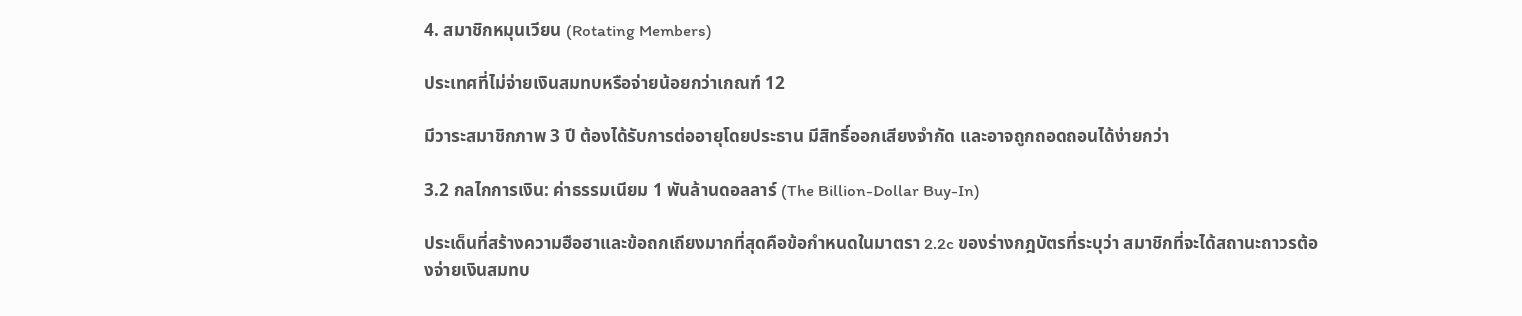4. สมาชิกหมุนเวียน (Rotating Members)

ประเทศที่ไม่จ่ายเงินสมทบหรือจ่ายน้อยกว่าเกณฑ์ 12

มีวาระสมาชิกภาพ 3 ปี ต้องได้รับการต่ออายุโดยประธาน มีสิทธิ์ออกเสียงจำกัด และอาจถูกถอดถอนได้ง่ายกว่า

3.2 กลไกการเงิน: ค่าธรรมเนียม 1 พันล้านดอลลาร์ (The Billion-Dollar Buy-In)

ประเด็นที่สร้างความฮือฮาและข้อถกเถียงมากที่สุดคือข้อกำหนดในมาตรา 2.2c ของร่างกฎบัตรที่ระบุว่า สมาชิกที่จะได้สถานะถาวรต้องจ่ายเงินสมทบ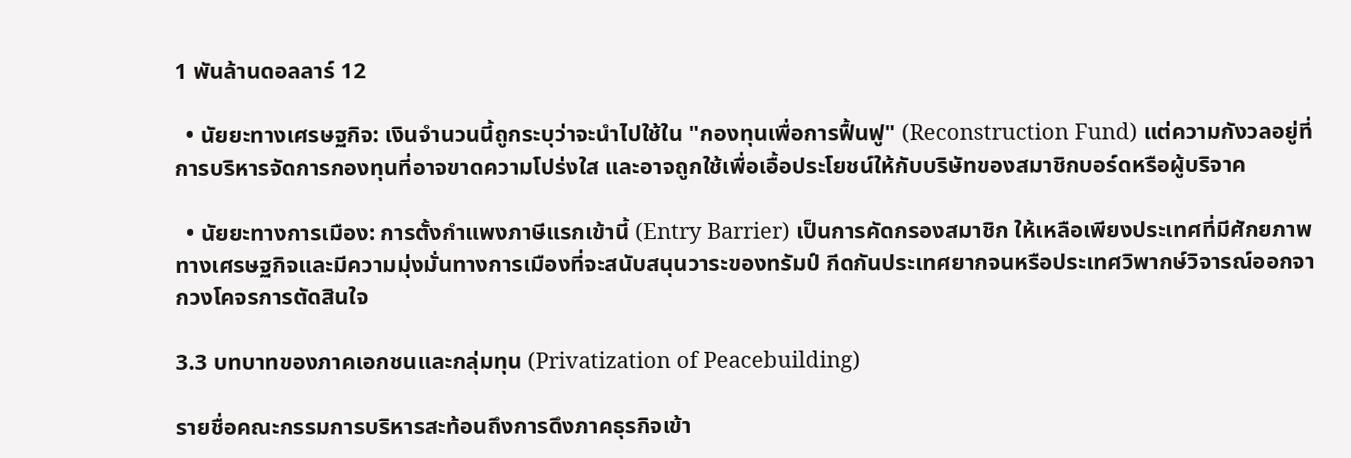1 พันล้านดอลลาร์ 12

  • นัยยะทางเศรษฐกิจ: เงินจำนวนนี้ถูกระบุว่าจะนำไปใช้ใน "กองทุนเพื่อการฟื้นฟู" (Reconstruction Fund) แต่ความกังวลอยู่ที่การบริหารจัดการกองทุนที่อาจขาดความโปร่งใส และอาจถูกใช้เพื่อเอื้อประโยชน์ให้กับบริษัทของสมาชิกบอร์ดหรือผู้บริจาค

  • นัยยะทางการเมือง: การตั้งกำแพงภาษีแรกเข้านี้ (Entry Barrier) เป็นการคัดกรองสมาชิก ให้เหลือเพียงประเทศที่มีศักยภาพทางเศรษฐกิจและมีความมุ่งมั่นทางการเมืองที่จะสนับสนุนวาระของทรัมป์ กีดกันประเทศยากจนหรือประเทศวิพากษ์วิจารณ์ออกจากวงโคจรการตัดสินใจ

3.3 บทบาทของภาคเอกชนและกลุ่มทุน (Privatization of Peacebuilding)

รายชื่อคณะกรรมการบริหารสะท้อนถึงการดึงภาคธุรกิจเข้า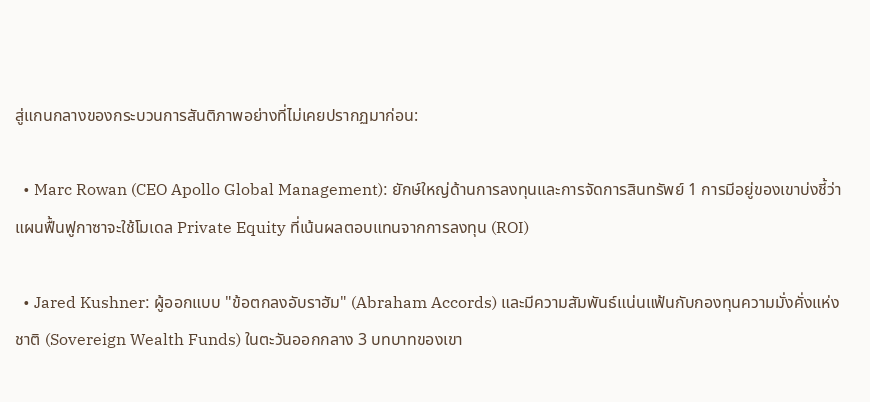สู่แกนกลางของกระบวนการสันติภาพอย่างที่ไม่เคยปรากฏมาก่อน:

  • Marc Rowan (CEO Apollo Global Management): ยักษ์ใหญ่ด้านการลงทุนและการจัดการสินทรัพย์ 1 การมีอยู่ของเขาบ่งชี้ว่าแผนฟื้นฟูกาซาจะใช้โมเดล Private Equity ที่เน้นผลตอบแทนจากการลงทุน (ROI)

  • Jared Kushner: ผู้ออกแบบ "ข้อตกลงอับราฮัม" (Abraham Accords) และมีความสัมพันธ์แน่นแฟ้นกับกองทุนความมั่งคั่งแห่งชาติ (Sovereign Wealth Funds) ในตะวันออกกลาง 3 บทบาทของเขา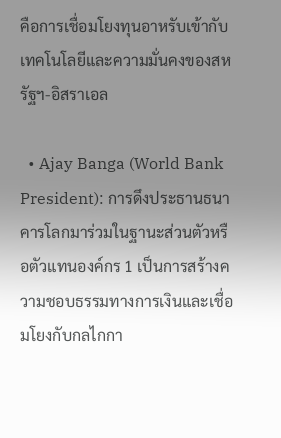คือการเชื่อมโยงทุนอาหรับเข้ากับเทคโนโลยีและความมั่นคงของสหรัฐฯ-อิสราเอล

  • Ajay Banga (World Bank President): การดึงประธานธนาคารโลกมาร่วมในฐานะส่วนตัวหรือตัวแทนองค์กร 1 เป็นการสร้างความชอบธรรมทางการเงินและเชื่อมโยงกับกลไกกา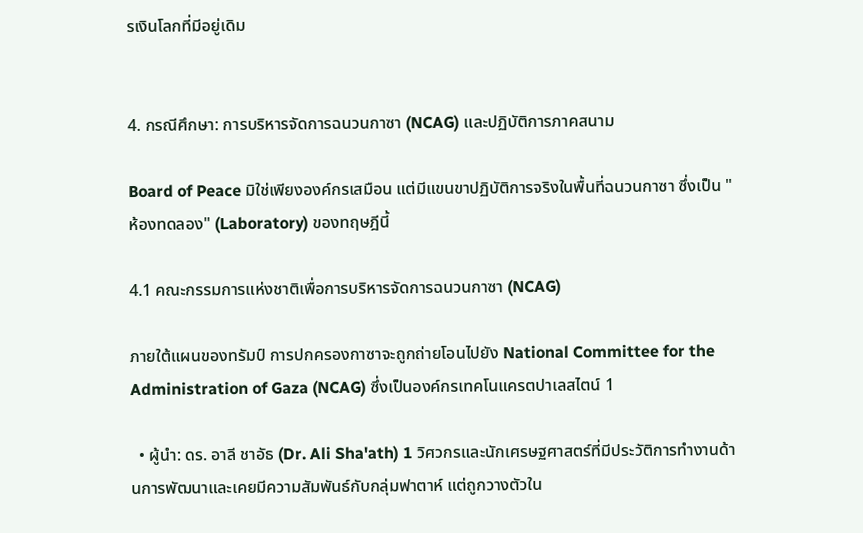รเงินโลกที่มีอยู่เดิม


4. กรณีศึกษา: การบริหารจัดการฉนวนกาซา (NCAG) และปฏิบัติการภาคสนาม

Board of Peace มิใช่เพียงองค์กรเสมือน แต่มีแขนขาปฏิบัติการจริงในพื้นที่ฉนวนกาซา ซึ่งเป็น "ห้องทดลอง" (Laboratory) ของทฤษฎีนี้

4.1 คณะกรรมการแห่งชาติเพื่อการบริหารจัดการฉนวนกาซา (NCAG)

ภายใต้แผนของทรัมป์ การปกครองกาซาจะถูกถ่ายโอนไปยัง National Committee for the Administration of Gaza (NCAG) ซึ่งเป็นองค์กรเทคโนแครตปาเลสไตน์ 1

  • ผู้นำ: ดร. อาลี ชาอัธ (Dr. Ali Sha'ath) 1 วิศวกรและนักเศรษฐศาสตร์ที่มีประวัติการทำงานด้านการพัฒนาและเคยมีความสัมพันธ์กับกลุ่มฟาตาห์ แต่ถูกวางตัวใน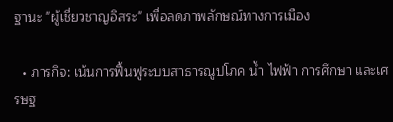ฐานะ "ผู้เชี่ยวชาญอิสระ" เพื่อลดภาพลักษณ์ทางการเมือง

  • ภารกิจ: เน้นการฟื้นฟูระบบสาธารณูปโภค น้ำ ไฟฟ้า การศึกษา และเศรษฐ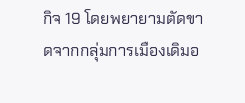กิจ 19 โดยพยายามตัดขาดจากกลุ่มการเมืองเดิมอ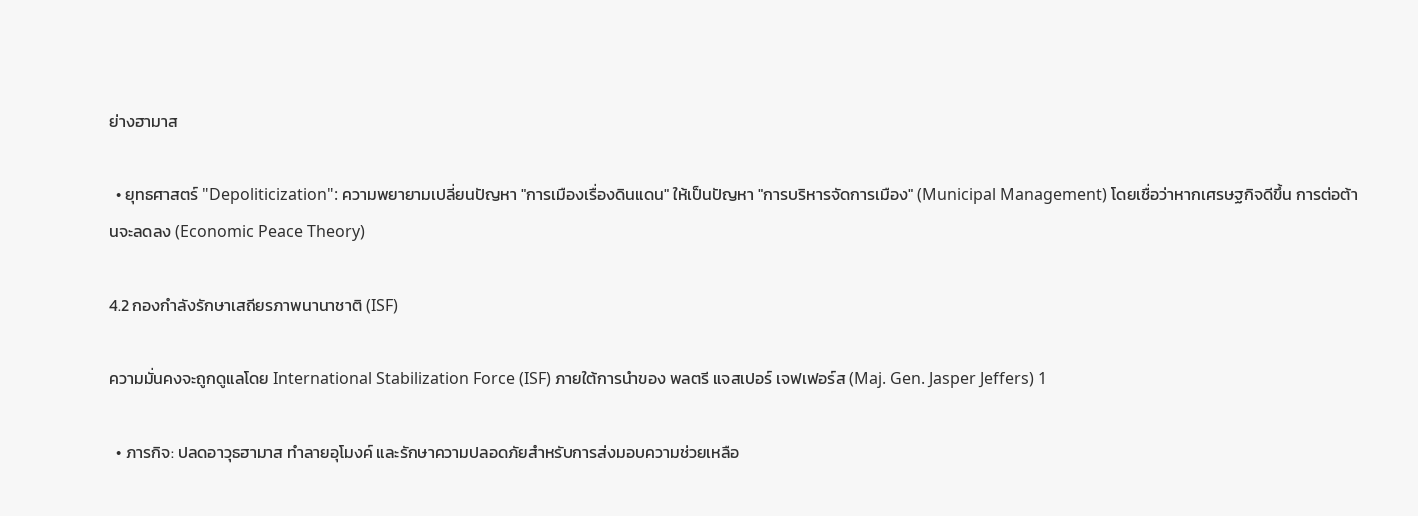ย่างฮามาส

  • ยุทธศาสตร์ "Depoliticization": ความพยายามเปลี่ยนปัญหา "การเมืองเรื่องดินแดน" ให้เป็นปัญหา "การบริหารจัดการเมือง" (Municipal Management) โดยเชื่อว่าหากเศรษฐกิจดีขึ้น การต่อต้านจะลดลง (Economic Peace Theory)

4.2 กองกำลังรักษาเสถียรภาพนานาชาติ (ISF)

ความมั่นคงจะถูกดูแลโดย International Stabilization Force (ISF) ภายใต้การนำของ พลตรี แจสเปอร์ เจฟเฟอร์ส (Maj. Gen. Jasper Jeffers) 1

  • ภารกิจ: ปลดอาวุธฮามาส ทำลายอุโมงค์ และรักษาความปลอดภัยสำหรับการส่งมอบความช่วยเหลือ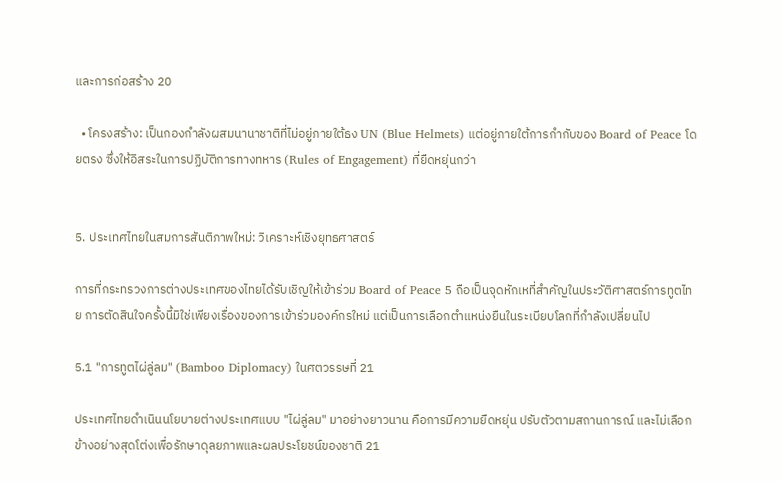และการก่อสร้าง 20

  • โครงสร้าง: เป็นกองกำลังผสมนานาชาติที่ไม่อยู่ภายใต้ธง UN (Blue Helmets) แต่อยู่ภายใต้การกำกับของ Board of Peace โดยตรง ซึ่งให้อิสระในการปฏิบัติการทางทหาร (Rules of Engagement) ที่ยืดหยุ่นกว่า


5. ประเทศไทยในสมการสันติภาพใหม่: วิเคราะห์เชิงยุทธศาสตร์

การที่กระทรวงการต่างประเทศของไทยได้รับเชิญให้เข้าร่วม Board of Peace 5 ถือเป็นจุดหักเหที่สำคัญในประวัติศาสตร์การทูตไทย การตัดสินใจครั้งนี้มิใช่เพียงเรื่องของการเข้าร่วมองค์กรใหม่ แต่เป็นการเลือกตำแหน่งยืนในระเบียบโลกที่กำลังเปลี่ยนไป

5.1 "การทูตไผ่ลู่ลม" (Bamboo Diplomacy) ในศตวรรษที่ 21

ประเทศไทยดำเนินนโยบายต่างประเทศแบบ "ไผ่ลู่ลม" มาอย่างยาวนาน คือการมีความยืดหยุ่น ปรับตัวตามสถานการณ์ และไม่เลือกข้างอย่างสุดโต่งเพื่อรักษาดุลยภาพและผลประโยชน์ของชาติ 21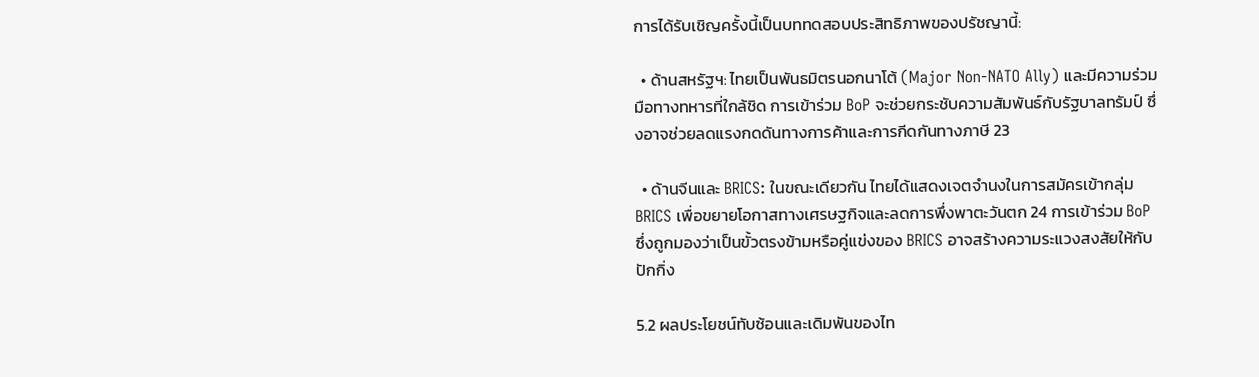การได้รับเชิญครั้งนี้เป็นบททดสอบประสิทธิภาพของปรัชญานี้:

  • ด้านสหรัฐฯ: ไทยเป็นพันธมิตรนอกนาโต้ (Major Non-NATO Ally) และมีความร่วมมือทางทหารที่ใกล้ชิด การเข้าร่วม BoP จะช่วยกระชับความสัมพันธ์กับรัฐบาลทรัมป์ ซึ่งอาจช่วยลดแรงกดดันทางการค้าและการกีดกันทางภาษี 23

  • ด้านจีนและ BRICS: ในขณะเดียวกัน ไทยได้แสดงเจตจำนงในการสมัครเข้ากลุ่ม BRICS เพื่อขยายโอกาสทางเศรษฐกิจและลดการพึ่งพาตะวันตก 24 การเข้าร่วม BoP ซึ่งถูกมองว่าเป็นขั้วตรงข้ามหรือคู่แข่งของ BRICS อาจสร้างความระแวงสงสัยให้กับปักกิ่ง

5.2 ผลประโยชน์ทับซ้อนและเดิมพันของไท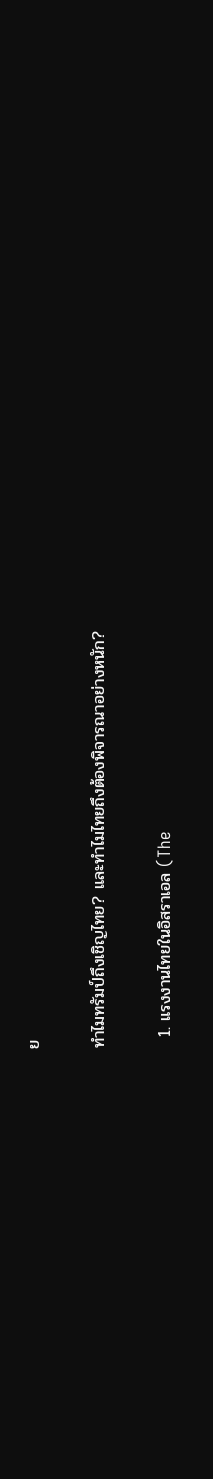ย

ทำไมทรัมป์ถึงเชิญไทย? และทำไมไทยถึงต้องพิจารณาอย่างหนัก?

  1. แรงงานไทยในอิสราเอล (The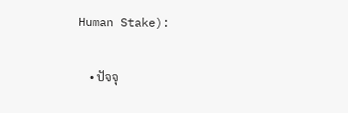Human Stake):

    • ปัจจุ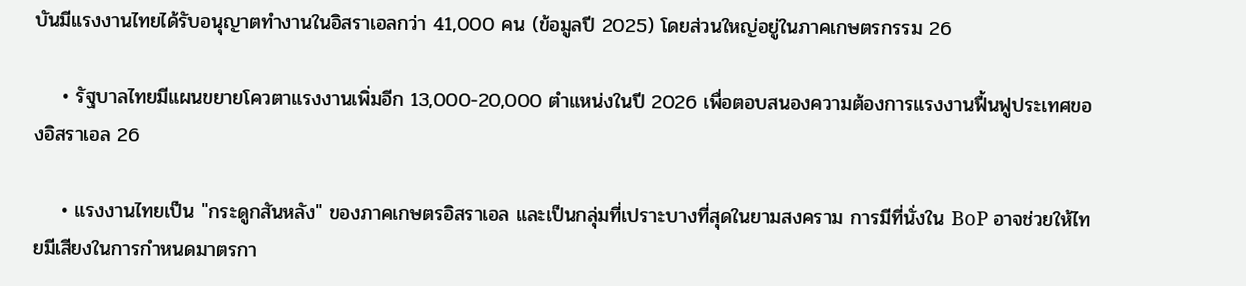บันมีแรงงานไทยได้รับอนุญาตทำงานในอิสราเอลกว่า 41,000 คน (ข้อมูลปี 2025) โดยส่วนใหญ่อยู่ในภาคเกษตรกรรม 26

    • รัฐบาลไทยมีแผนขยายโควตาแรงงานเพิ่มอีก 13,000-20,000 ตำแหน่งในปี 2026 เพื่อตอบสนองความต้องการแรงงานฟื้นฟูประเทศของอิสราเอล 26

    • แรงงานไทยเป็น "กระดูกสันหลัง" ของภาคเกษตรอิสราเอล และเป็นกลุ่มที่เปราะบางที่สุดในยามสงคราม การมีที่นั่งใน BoP อาจช่วยให้ไทยมีเสียงในการกำหนดมาตรกา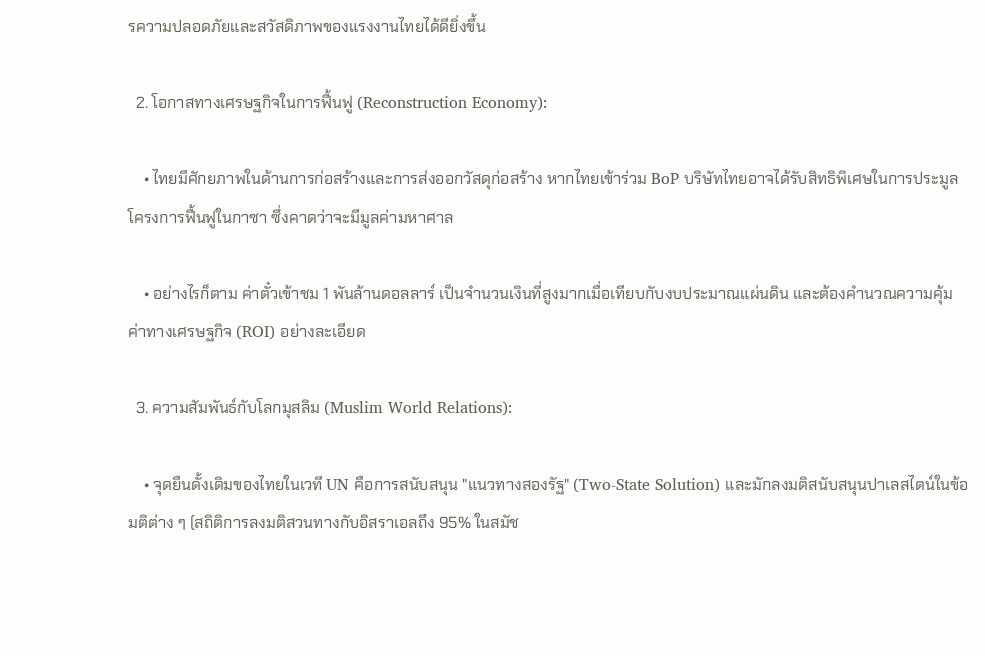รความปลอดภัยและสวัสดิภาพของแรงงานไทยได้ดียิ่งขึ้น

  2. โอกาสทางเศรษฐกิจในการฟื้นฟู (Reconstruction Economy):

    • ไทยมีศักยภาพในด้านการก่อสร้างและการส่งออกวัสดุก่อสร้าง หากไทยเข้าร่วม BoP บริษัทไทยอาจได้รับสิทธิพิเศษในการประมูลโครงการฟื้นฟูในกาซา ซึ่งคาดว่าจะมีมูลค่ามหาศาล

    • อย่างไรก็ตาม ค่าตั๋วเข้าชม 1 พันล้านดอลลาร์ เป็นจำนวนเงินที่สูงมากเมื่อเทียบกับงบประมาณแผ่นดิน และต้องคำนวณความคุ้มค่าทางเศรษฐกิจ (ROI) อย่างละเอียด

  3. ความสัมพันธ์กับโลกมุสลิม (Muslim World Relations):

    • จุดยืนดั้งเดิมของไทยในเวที UN คือการสนับสนุน "แนวทางสองรัฐ" (Two-State Solution) และมักลงมติสนับสนุนปาเลสไตน์ในข้อมติต่าง ๆ (สถิติการลงมติสวนทางกับอิสราเอลถึง 95% ในสมัช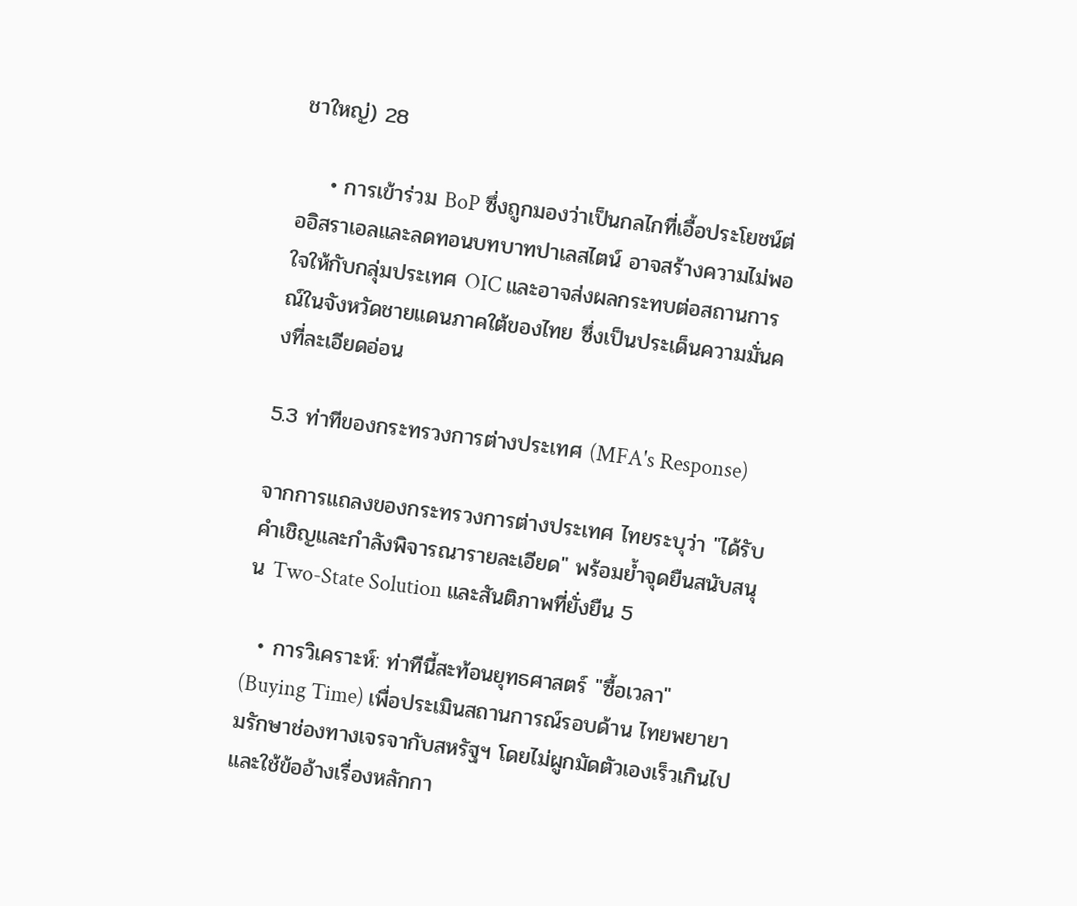ชาใหญ่) 28

    • การเข้าร่วม BoP ซึ่งถูกมองว่าเป็นกลไกที่เอื้อประโยชน์ต่ออิสราเอลและลดทอนบทบาทปาเลสไตน์ อาจสร้างความไม่พอใจให้กับกลุ่มประเทศ OIC และอาจส่งผลกระทบต่อสถานการณ์ในจังหวัดชายแดนภาคใต้ของไทย ซึ่งเป็นประเด็นความมั่นคงที่ละเอียดอ่อน

5.3 ท่าทีของกระทรวงการต่างประเทศ (MFA's Response)

จากการแถลงของกระทรวงการต่างประเทศ ไทยระบุว่า "ได้รับคำเชิญและกำลังพิจารณารายละเอียด" พร้อมย้ำจุดยืนสนับสนุน Two-State Solution และสันติภาพที่ยั่งยืน 5

  • การวิเคราะห์: ท่าทีนี้สะท้อนยุทธศาสตร์ "ซื้อเวลา" (Buying Time) เพื่อประเมินสถานการณ์รอบด้าน ไทยพยายามรักษาช่องทางเจรจากับสหรัฐฯ โดยไม่ผูกมัดตัวเองเร็วเกินไป และใช้ข้ออ้างเรื่องหลักกา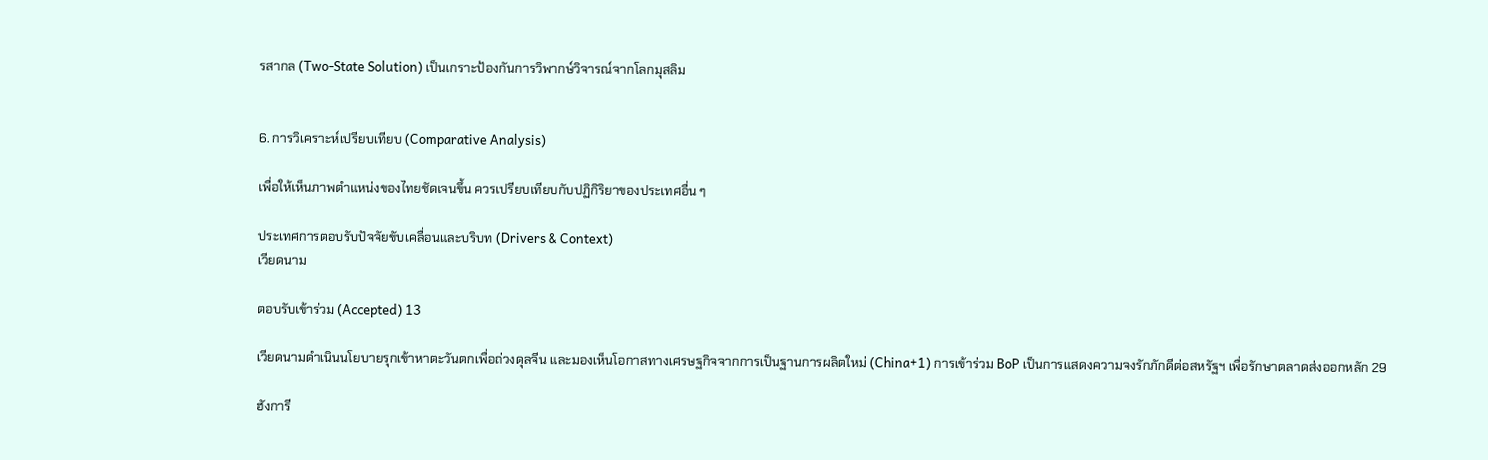รสากล (Two-State Solution) เป็นเกราะป้องกันการวิพากษ์วิจารณ์จากโลกมุสลิม


6. การวิเคราะห์เปรียบเทียบ (Comparative Analysis)

เพื่อให้เห็นภาพตำแหน่งของไทยชัดเจนขึ้น ควรเปรียบเทียบกับปฏิกิริยาของประเทศอื่น ๆ

ประเทศการตอบรับปัจจัยขับเคลื่อนและบริบท (Drivers & Context)
เวียดนาม

ตอบรับเข้าร่วม (Accepted) 13

เวียดนามดำเนินนโยบายรุกเข้าหาตะวันตกเพื่อถ่วงดุลจีน และมองเห็นโอกาสทางเศรษฐกิจจากการเป็นฐานการผลิตใหม่ (China+1) การเข้าร่วม BoP เป็นการแสดงความจงรักภักดีต่อสหรัฐฯ เพื่อรักษาตลาดส่งออกหลัก 29

ฮังการี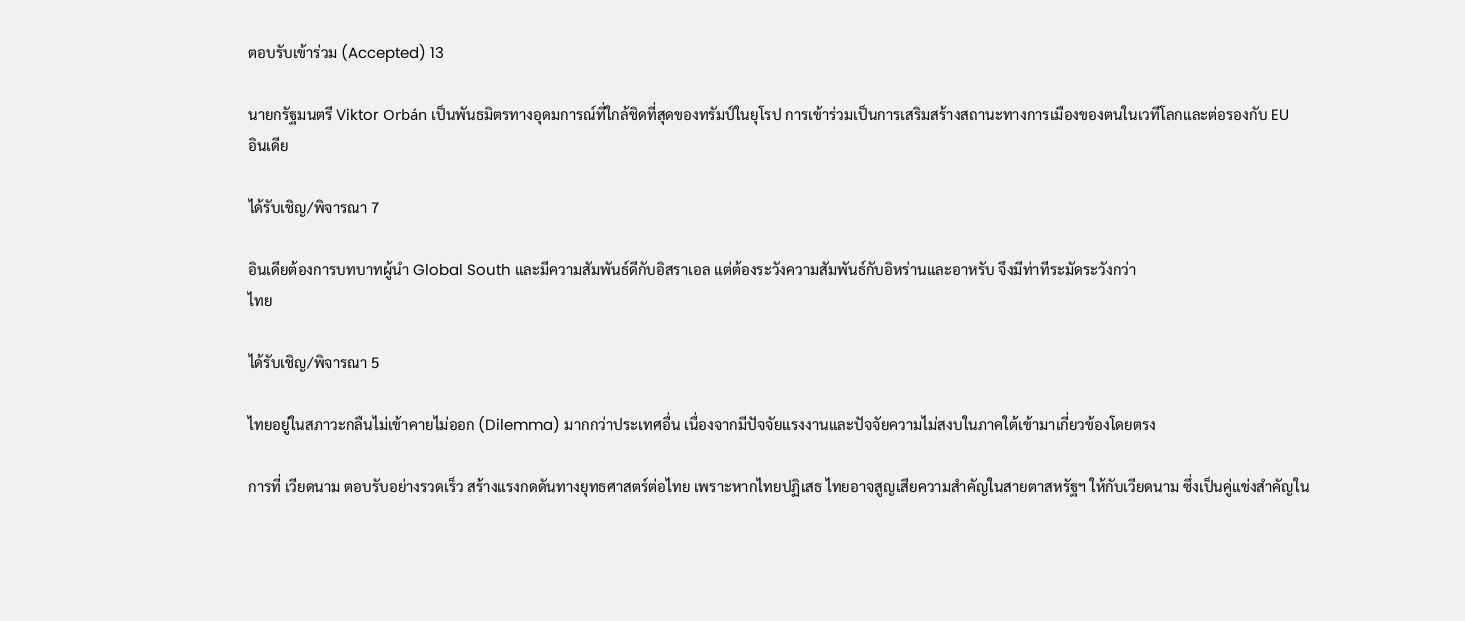ตอบรับเข้าร่วม (Accepted) 13

นายกรัฐมนตรี Viktor Orbán เป็นพันธมิตรทางอุดมการณ์ที่ใกล้ชิดที่สุดของทรัมป์ในยุโรป การเข้าร่วมเป็นการเสริมสร้างสถานะทางการเมืองของตนในเวทีโลกและต่อรองกับ EU
อินเดีย

ได้รับเชิญ/พิจารณา 7

อินเดียต้องการบทบาทผู้นำ Global South และมีความสัมพันธ์ดีกับอิสราเอล แต่ต้องระวังความสัมพันธ์กับอิหร่านและอาหรับ จึงมีท่าทีระมัดระวังกว่า
ไทย

ได้รับเชิญ/พิจารณา 5

ไทยอยู่ในสภาวะกลืนไม่เข้าคายไม่ออก (Dilemma) มากกว่าประเทศอื่น เนื่องจากมีปัจจัยแรงงานและปัจจัยความไม่สงบในภาคใต้เข้ามาเกี่ยวข้องโดยตรง

การที่ เวียดนาม ตอบรับอย่างรวดเร็ว สร้างแรงกดดันทางยุทธศาสตร์ต่อไทย เพราะหากไทยปฏิเสธ ไทยอาจสูญเสียความสำคัญในสายตาสหรัฐฯ ให้กับเวียดนาม ซึ่งเป็นคู่แข่งสำคัญใน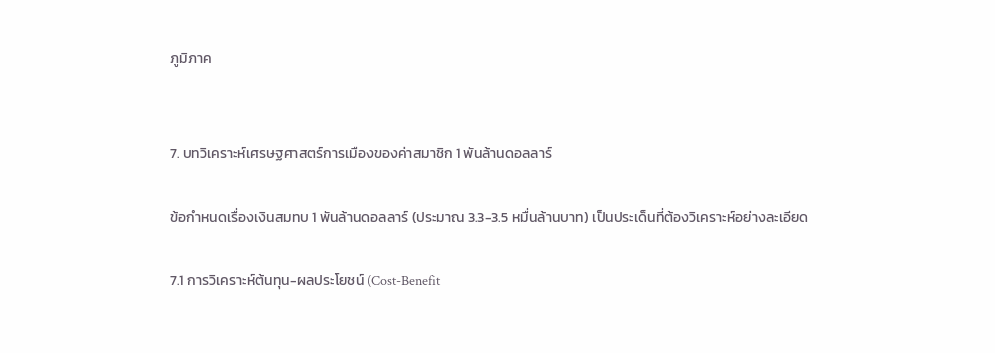ภูมิภาค


7. บทวิเคราะห์เศรษฐศาสตร์การเมืองของค่าสมาชิก 1 พันล้านดอลลาร์

ข้อกำหนดเรื่องเงินสมทบ 1 พันล้านดอลลาร์ (ประมาณ 3.3-3.5 หมื่นล้านบาท) เป็นประเด็นที่ต้องวิเคราะห์อย่างละเอียด

7.1 การวิเคราะห์ต้นทุน-ผลประโยชน์ (Cost-Benefit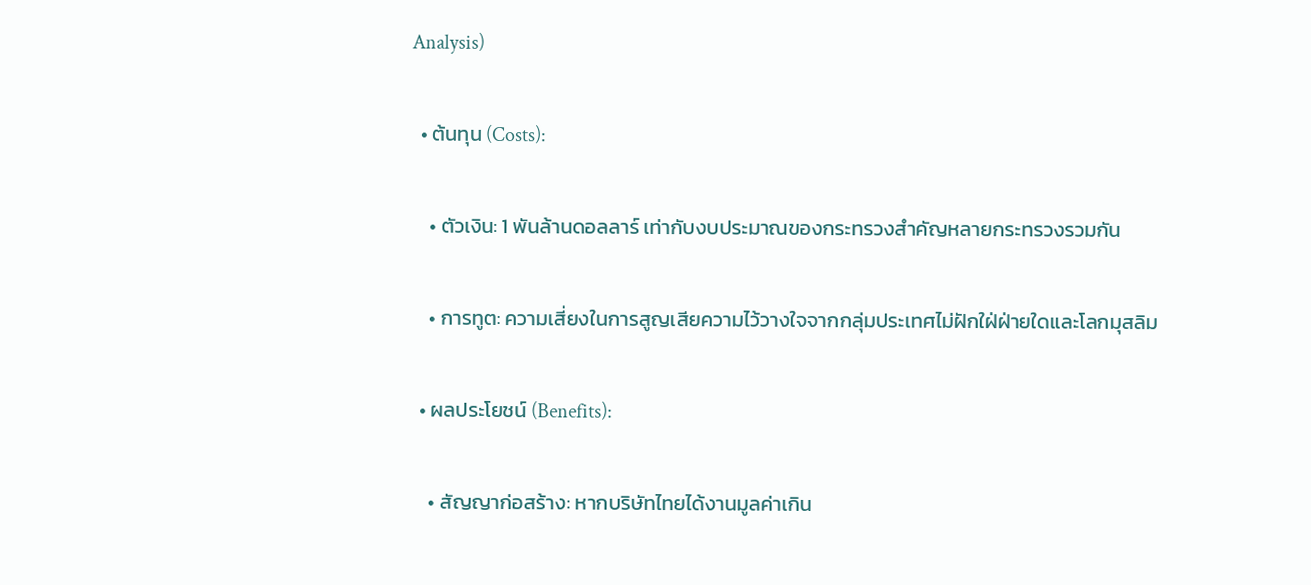Analysis)

  • ต้นทุน (Costs):

    • ตัวเงิน: 1 พันล้านดอลลาร์ เท่ากับงบประมาณของกระทรวงสำคัญหลายกระทรวงรวมกัน

    • การทูต: ความเสี่ยงในการสูญเสียความไว้วางใจจากกลุ่มประเทศไม่ฝักใฝ่ฝ่ายใดและโลกมุสลิม

  • ผลประโยชน์ (Benefits):

    • สัญญาก่อสร้าง: หากบริษัทไทยได้งานมูลค่าเกิน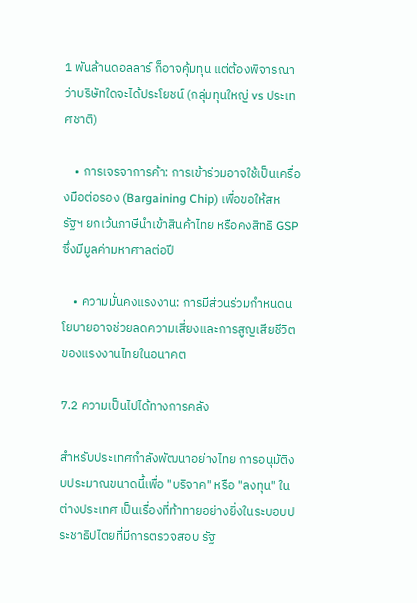1 พันล้านดอลลาร์ ก็อาจคุ้มทุน แต่ต้องพิจารณาว่าบริษัทใดจะได้ประโยชน์ (กลุ่มทุนใหญ่ vs ประเทศชาติ)

    • การเจรจาการค้า: การเข้าร่วมอาจใช้เป็นเครื่องมือต่อรอง (Bargaining Chip) เพื่อขอให้สหรัฐฯ ยกเว้นภาษีนำเข้าสินค้าไทย หรือคงสิทธิ GSP ซึ่งมีมูลค่ามหาศาลต่อปี

    • ความมั่นคงแรงงาน: การมีส่วนร่วมกำหนดนโยบายอาจช่วยลดความเสี่ยงและการสูญเสียชีวิตของแรงงานไทยในอนาคต

7.2 ความเป็นไปได้ทางการคลัง

สำหรับประเทศกำลังพัฒนาอย่างไทย การอนุมัติงบประมาณขนาดนี้เพื่อ "บริจาค" หรือ "ลงทุน" ในต่างประเทศ เป็นเรื่องที่ท้าทายอย่างยิ่งในระบอบประชาธิปไตยที่มีการตรวจสอบ รัฐ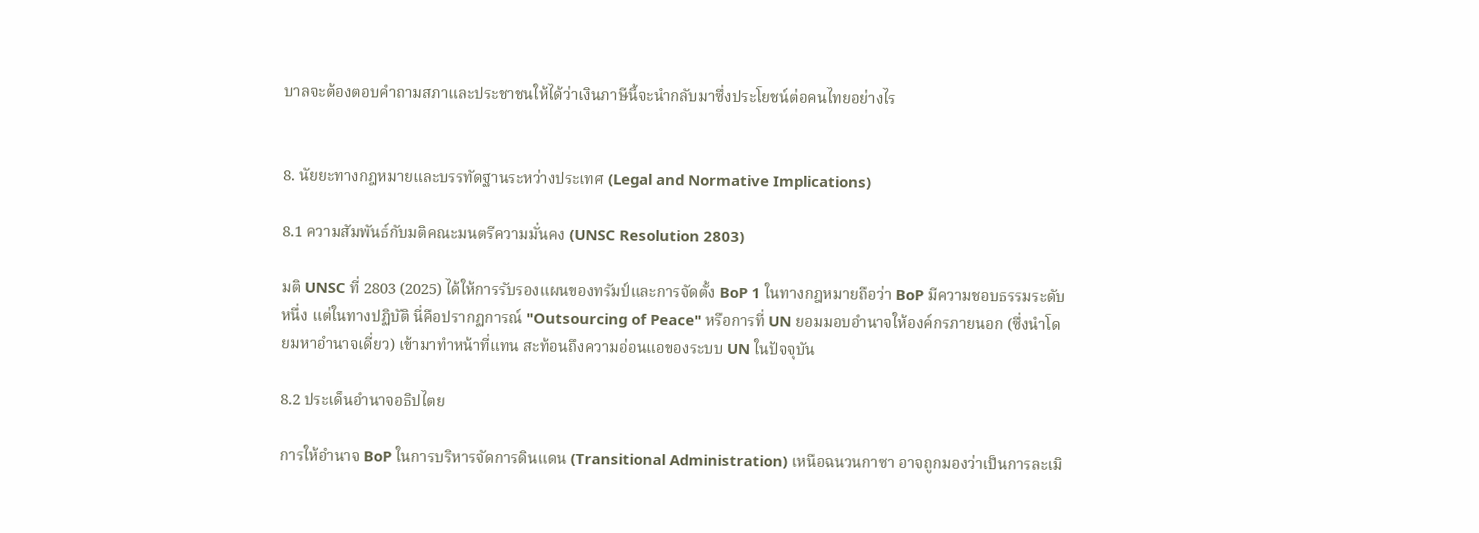บาลจะต้องตอบคำถามสภาและประชาชนให้ได้ว่าเงินภาษีนี้จะนำกลับมาซึ่งประโยชน์ต่อคนไทยอย่างไร


8. นัยยะทางกฎหมายและบรรทัดฐานระหว่างประเทศ (Legal and Normative Implications)

8.1 ความสัมพันธ์กับมติคณะมนตรีความมั่นคง (UNSC Resolution 2803)

มติ UNSC ที่ 2803 (2025) ได้ให้การรับรองแผนของทรัมป์และการจัดตั้ง BoP 1 ในทางกฎหมายถือว่า BoP มีความชอบธรรมระดับหนึ่ง แต่ในทางปฏิบัติ นี่คือปรากฏการณ์ "Outsourcing of Peace" หรือการที่ UN ยอมมอบอำนาจให้องค์กรภายนอก (ซึ่งนำโดยมหาอำนาจเดี่ยว) เข้ามาทำหน้าที่แทน สะท้อนถึงความอ่อนแอของระบบ UN ในปัจจุบัน

8.2 ประเด็นอำนาจอธิปไตย

การให้อำนาจ BoP ในการบริหารจัดการดินแดน (Transitional Administration) เหนือฉนวนกาซา อาจถูกมองว่าเป็นการละเมิ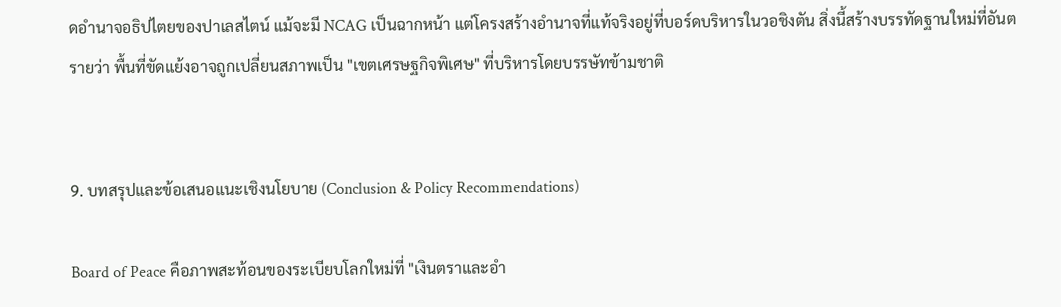ดอำนาจอธิปไตยของปาเลสไตน์ แม้จะมี NCAG เป็นฉากหน้า แต่โครงสร้างอำนาจที่แท้จริงอยู่ที่บอร์ดบริหารในวอชิงตัน สิ่งนี้สร้างบรรทัดฐานใหม่ที่อันตรายว่า พื้นที่ขัดแย้งอาจถูกเปลี่ยนสภาพเป็น "เขตเศรษฐกิจพิเศษ" ที่บริหารโดยบรรษัทข้ามชาติ


9. บทสรุปและข้อเสนอแนะเชิงนโยบาย (Conclusion & Policy Recommendations)

Board of Peace คือภาพสะท้อนของระเบียบโลกใหม่ที่ "เงินตราและอำ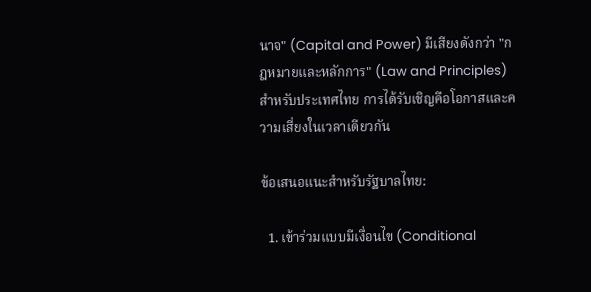นาจ" (Capital and Power) มีเสียงดังกว่า "กฎหมายและหลักการ" (Law and Principles) สำหรับประเทศไทย การได้รับเชิญคือโอกาสและความเสี่ยงในเวลาเดียวกัน

ข้อเสนอแนะสำหรับรัฐบาลไทย:

  1. เข้าร่วมแบบมีเงื่อนไข (Conditional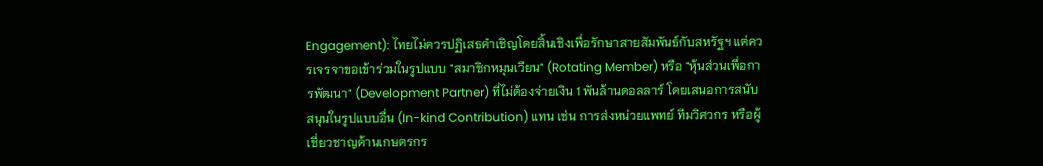Engagement): ไทยไม่ควรปฏิเสธคำเชิญโดยสิ้นเชิงเพื่อรักษาสายสัมพันธ์กับสหรัฐฯ แต่ควรเจรจาขอเข้าร่วมในรูปแบบ "สมาชิกหมุนเวียน" (Rotating Member) หรือ "หุ้นส่วนเพื่อการพัฒนา" (Development Partner) ที่ไม่ต้องจ่ายเงิน 1 พันล้านดอลลาร์ โดยเสนอการสนับสนุนในรูปแบบอื่น (In-kind Contribution) แทน เช่น การส่งหน่วยแพทย์ ทีมวิศวกร หรือผู้เชี่ยวชาญด้านเกษตรกร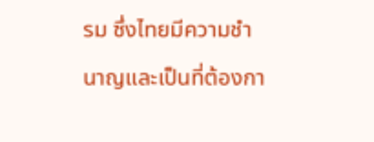รม ซึ่งไทยมีความชำนาญและเป็นที่ต้องกา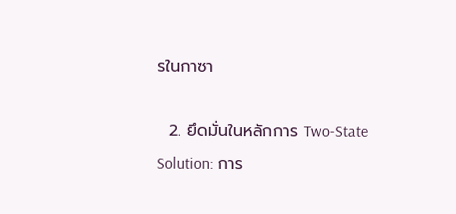รในกาซา

  2. ยึดมั่นในหลักการ Two-State Solution: การ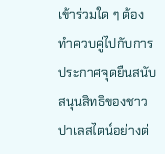เข้าร่วมใด ๆ ต้องทำควบคู่ไปกับการประกาศจุดยืนสนับสนุนสิทธิของชาวปาเลสไตน์อย่างต่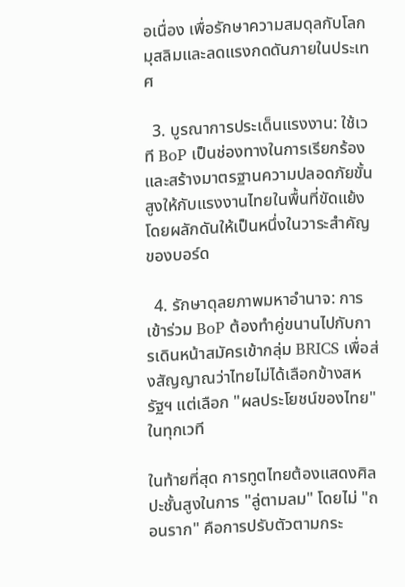อเนื่อง เพื่อรักษาความสมดุลกับโลกมุสลิมและลดแรงกดดันภายในประเทศ

  3. บูรณาการประเด็นแรงงาน: ใช้เวที BoP เป็นช่องทางในการเรียกร้องและสร้างมาตรฐานความปลอดภัยขั้นสูงให้กับแรงงานไทยในพื้นที่ขัดแย้ง โดยผลักดันให้เป็นหนึ่งในวาระสำคัญของบอร์ด

  4. รักษาดุลยภาพมหาอำนาจ: การเข้าร่วม BoP ต้องทำคู่ขนานไปกับการเดินหน้าสมัครเข้ากลุ่ม BRICS เพื่อส่งสัญญาณว่าไทยไม่ได้เลือกข้างสหรัฐฯ แต่เลือก "ผลประโยชน์ของไทย" ในทุกเวที

ในท้ายที่สุด การทูตไทยต้องแสดงศิลปะชั้นสูงในการ "ลู่ตามลม" โดยไม่ "ถอนราก" คือการปรับตัวตามกระ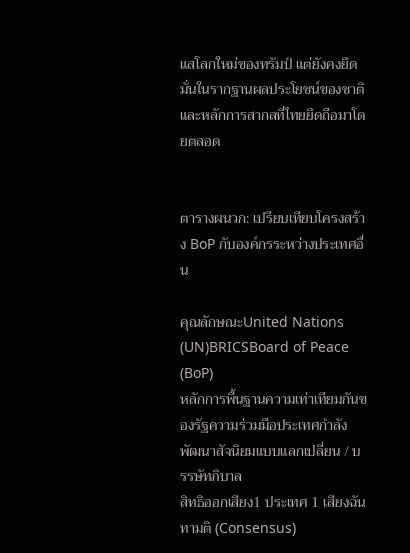แสโลกใหม่ของทรัมป์ แต่ยังคงยึดมั่นในรากฐานผลประโยชน์ของชาติและหลักการสากลที่ไทยยึดถือมาโดยตลอด


ตารางผนวก: เปรียบเทียบโครงสร้าง BoP กับองค์กรระหว่างประเทศอื่น

คุณลักษณะUnited Nations (UN)BRICSBoard of Peace (BoP)
หลักการพื้นฐานความเท่าเทียมกันของรัฐความร่วมมือประเทศกำลังพัฒนาสัจนิยมแบบแลกเปลี่ยน / บรรษัทภิบาล
สิทธิออกเสียง1 ประเทศ 1 เสียงฉันทามติ (Consensus)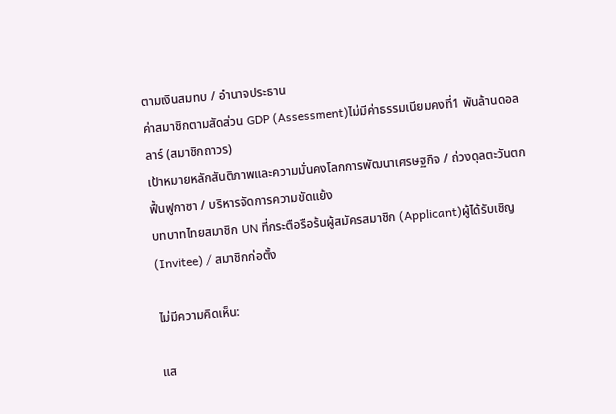ตามเงินสมทบ / อำนาจประธาน
ค่าสมาชิกตามสัดส่วน GDP (Assessment)ไม่มีค่าธรรมเนียมคงที่1 พันล้านดอลลาร์ (สมาชิกถาวร)
เป้าหมายหลักสันติภาพและความมั่นคงโลกการพัฒนาเศรษฐกิจ / ถ่วงดุลตะวันตกฟื้นฟูกาซา / บริหารจัดการความขัดแย้ง
บทบาทไทยสมาชิก UN ที่กระตือรือร้นผู้สมัครสมาชิก (Applicant)ผู้ได้รับเชิญ (Invitee) / สมาชิกก่อตั้ง

ไม่มีความคิดเห็น:

แส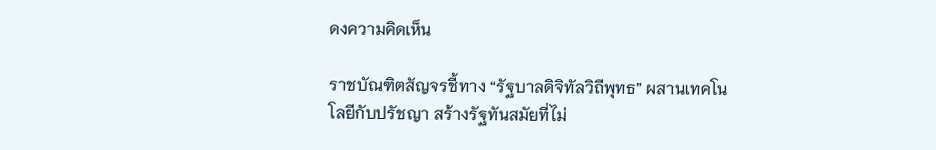ดงความคิดเห็น

ราชบัณฑิตสัญจรชี้ทาง “รัฐบาลดิจิทัลวิถีพุทธ” ผสานเทคโนโลยีกับปรัชญา สร้างรัฐทันสมัยที่ไม่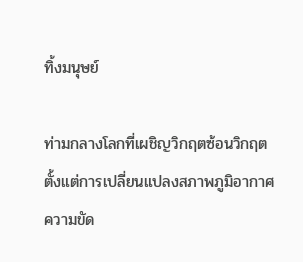ทิ้งมนุษย์

ท่ามกลางโลกที่เผชิญวิกฤตซ้อนวิกฤต ตั้งแต่การเปลี่ยนแปลงสภาพภูมิอากาศ ความขัด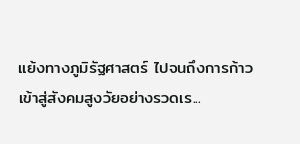แย้งทางภูมิรัฐศาสตร์ ไปจนถึงการก้าวเข้าสู่สังคมสูงวัยอย่างรวดเร...